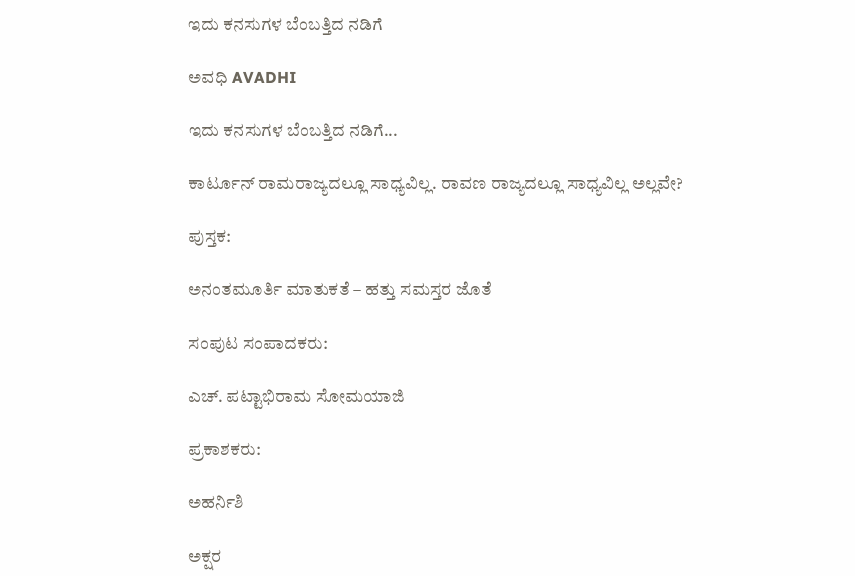ಇದು ಕನಸುಗಳ ಬೆಂಬತ್ತಿದ ನಡಿಗೆ‍

ಅವಧಿ AVADHI

ಇದು ಕನಸುಗಳ ಬೆಂಬತ್ತಿದ ನಡಿಗೆ...

ಕಾರ್ಟೂನ್ ರಾಮರಾಜ್ಯದಲ್ಲೂ ಸಾಧ್ಯವಿಲ್ಲ. ರಾವಣ ರಾಜ್ಯದಲ್ಲೂ ಸಾಧ್ಯವಿಲ್ಲ ಅಲ್ಲವೇ?

ಪುಸ್ತಕ:

ಅನಂತಮೂರ್ತಿ ಮಾತುಕತೆ – ಹತ್ತು ಸಮಸ್ತರ ಜೊತೆ

ಸಂಪುಟ ಸಂಪಾದಕರು:

ಎಚ್. ಪಟ್ಟಾಭಿರಾಮ ಸೋಮಯಾಜಿ

ಪ್ರಕಾಶಕರು:

ಅಹರ್ನಿಶಿ

ಅಕ್ಷರ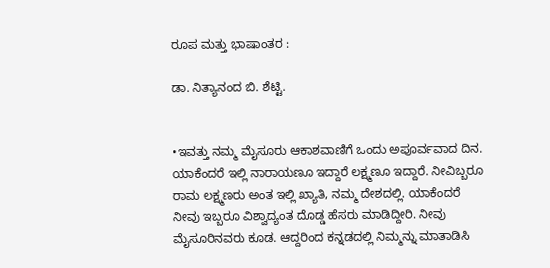ರೂಪ ಮತ್ತು ಭಾಷಾಂತರ :

ಡಾ. ನಿತ್ಯಾನಂದ ಬಿ. ಶೆಟ್ಟಿ.


•ಇವತ್ತು ನಮ್ಮ ಮೈಸೂರು ಆಕಾಶವಾಣಿಗೆ ಒಂದು ಅಪೂರ್ವವಾದ ದಿನ. ಯಾಕೆಂದರೆ ಇಲ್ಲಿ ನಾರಾಯಣೂ ಇದ್ದಾರೆ ಲಕ್ಷ್ಮಣೂ ಇದ್ದಾರೆ. ನೀವಿಬ್ಬರೂ ರಾಮ ಲಕ್ಷ್ಮಣರು ಅಂತ ಇಲ್ಲಿ ಖ್ಯಾತಿ, ನಮ್ಮ ದೇಶದಲ್ಲಿ. ಯಾಕೆಂದರೆ ನೀವು ಇಬ್ಬರೂ ವಿಶ್ವಾದ್ಯಂತ ದೊಡ್ಡ ಹೆಸರು ಮಾಡಿದ್ದೀರಿ. ನೀವು ಮೈಸೂರಿನವರು ಕೂಡ. ಆದ್ದರಿಂದ ಕನ್ನಡದಲ್ಲಿ ನಿಮ್ಮನ್ನು ಮಾತಾಡಿಸಿ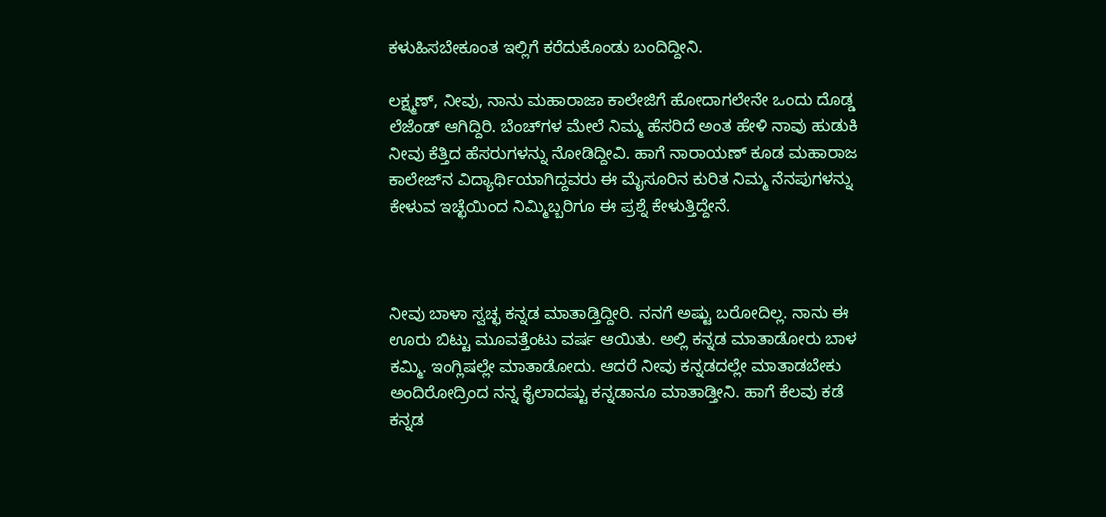ಕಳುಹಿಸಬೇಕೂಂತ ಇಲ್ಲಿಗೆ ಕರೆದುಕೊಂಡು ಬಂದಿದ್ದೀನಿ.

ಲಕ್ಷ್ಮಣ್‌, ನೀವು, ನಾನು ಮಹಾರಾಜಾ ಕಾಲೇಜಿಗೆ ಹೋದಾಗಲೇನೇ ಒಂದು ದೊಡ್ಡ ಲೆಜೆಂಡ್ ಆಗಿದ್ದಿರಿ. ಬೆಂಚ್‌ಗಳ ಮೇಲೆ ನಿಮ್ಮ ಹೆಸರಿದೆ ಅಂತ ಹೇಳಿ ನಾವು ಹುಡುಕಿ ನೀವು ಕೆತ್ತಿದ ಹೆಸರುಗಳನ್ನು ನೋಡಿದ್ದೀವಿ. ಹಾಗೆ ನಾರಾಯಣ್‌ ಕೂಡ ಮಹಾರಾಜ ಕಾಲೇಜ್‌ನ ವಿದ್ಯಾರ್ಥಿಯಾಗಿದ್ದವರು ಈ ಮೈಸೂರಿನ ಕುರಿತ ನಿಮ್ಮ ನೆನಪುಗಳನ್ನು ಕೇಳುವ ಇಚ್ಛೆಯಿಂದ ನಿಮ್ಮಿಬ್ಬರಿಗೂ ಈ ಪ್ರಶ್ನೆ ಕೇಳುತ್ತಿದ್ದೇನೆ.



ನೀವು ಬಾಳಾ ಸ್ವಚ್ಛ ಕನ್ನಡ ಮಾತಾಡ್ತಿದ್ದೀರಿ. ನನಗೆ ಅಷ್ಟು ಬರೋದಿಲ್ಲ. ನಾನು ಈ ಊರು ಬಿಟ್ಟು ಮೂವತ್ತೆಂಟು ವರ್ಷ ಆಯಿತು. ಅಲ್ಲಿ ಕನ್ನಡ ಮಾತಾಡೋರು ಬಾಳ ಕಮ್ಮಿ. ಇಂಗ್ಲಿಷಲ್ಲೇ ಮಾತಾಡೋದು. ಆದರೆ ನೀವು ಕನ್ನಡದಲ್ಲೇ ಮಾತಾಡಬೇಕು ಅಂದಿರೋದ್ರಿಂದ ನನ್ನ ಕೈಲಾದಷ್ಟು ಕನ್ನಡಾನೂ ಮಾತಾಡ್ತೀನಿ. ಹಾಗೆ ಕೆಲವು ಕಡೆ ಕನ್ನಡ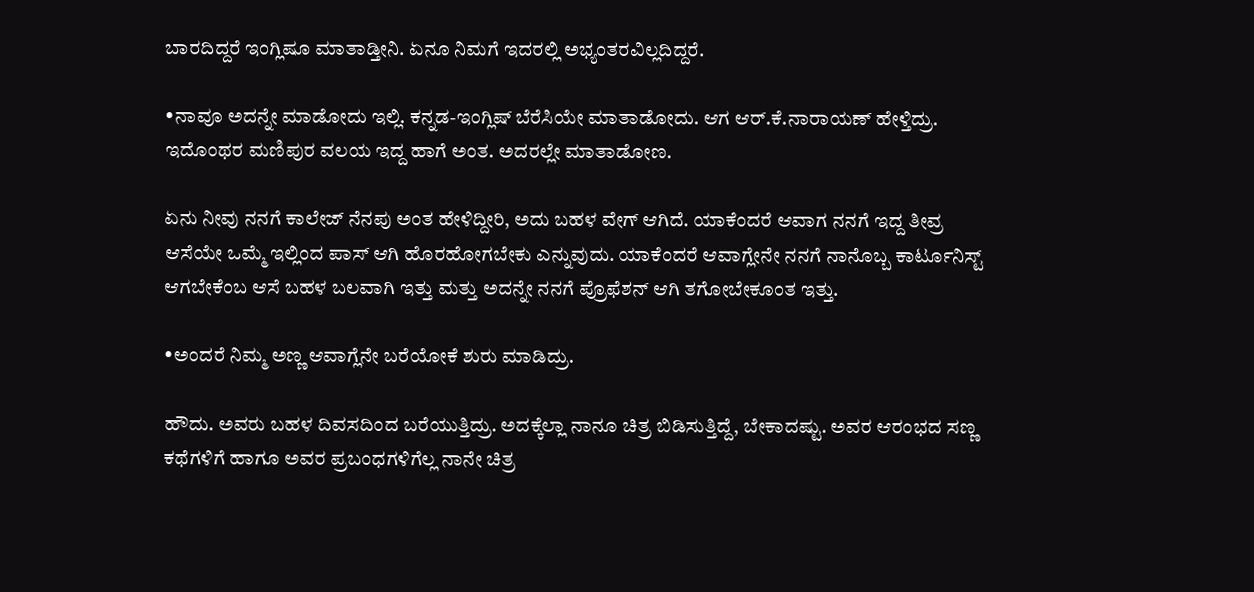ಬಾರದಿದ್ದರೆ ಇಂಗ್ಲಿಷೂ ಮಾತಾಡ್ತೀನಿ. ಏನೂ ನಿಮಗೆ ಇದರಲ್ಲಿ ಅಭ್ಯಂತರವಿಲ್ಲದಿದ್ದರೆ.

•ನಾವೂ ಅದನ್ನೇ ಮಾಡೋದು ಇಲ್ಲಿ. ಕನ್ನಡ-ಇಂಗ್ಲಿಷ್ ಬೆರೆಸಿಯೇ ಮಾತಾಡೋದು. ಆಗ ಆರ್‌.ಕೆ.ನಾರಾಯಣ್‌ ಹೇಳ್ತಿದ್ರು. ಇದೊಂಥರ ಮಣಿಪುರ ವಲಯ ಇದ್ದ ಹಾಗೆ ಅಂತ. ಅದರಲ್ಲೇ ಮಾತಾಡೋಣ.

ಏನು ನೀವು ನನಗೆ ಕಾಲೇಜ್‌ ನೆನಪು ಅಂತ ಹೇಳಿದ್ದೀರಿ, ಅದು ಬಹಳ ವೇಗ್ ಆಗಿದೆ. ಯಾಕೆಂದರೆ ಆವಾಗ ನನಗೆ ಇದ್ದ ತೀವ್ರ ಆಸೆಯೇ ಒಮ್ಮೆ ಇಲ್ಲಿಂದ ಪಾಸ್ ಆಗಿ ಹೊರಹೋಗಬೇಕು ಎನ್ನುವುದು. ಯಾಕೆಂದರೆ ಆವಾಗ್ಲೇನೇ ನನಗೆ ನಾನೊಬ್ಬ ಕಾರ್ಟೂನಿಸ್ಟ್ ಆಗಬೇಕೆಂಬ ಆಸೆ ಬಹಳ ಬಲವಾಗಿ ಇತ್ತು ಮತ್ತು ಅದನ್ನೇ ನನಗೆ ಪ್ರೊಫೆಶನ್ ಆಗಿ ತಗೋಬೇಕೂಂತ ಇತ್ತು.

•ಅಂದರೆ ನಿಮ್ಮ ಅಣ್ಣ ಆವಾಗ್ಲೆನೇ ಬರೆಯೋಕೆ ಶುರು ಮಾಡಿದ್ರು.

ಹೌದು. ಅವರು ಬಹಳ ದಿವಸದಿಂದ ಬರೆಯುತ್ತಿದ್ರು. ಅದಕ್ಕೆಲ್ಲಾ ನಾನೂ ಚಿತ್ರ ಬಿಡಿಸುತ್ತಿದ್ದೆ, ಬೇಕಾದಷ್ಟು. ಅವರ ಆರಂಭದ ಸಣ್ಣ ಕಥೆಗಳಿಗೆ ಹಾಗೂ ಅವರ ಪ್ರಬಂಧಗಳಿಗೆಲ್ಲ ನಾನೇ ಚಿತ್ರ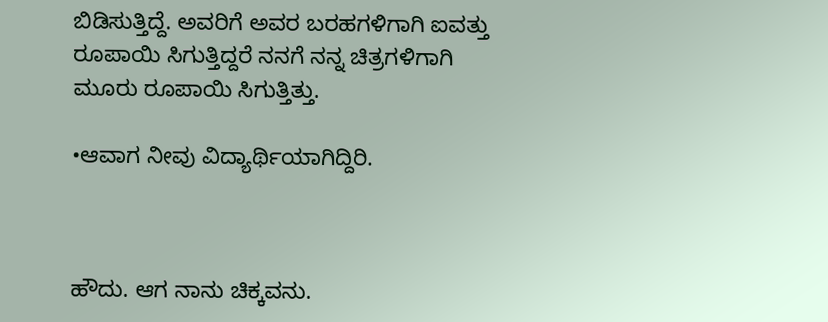ಬಿಡಿಸುತ್ತಿದ್ದೆ. ಅವರಿಗೆ ಅವರ ಬರಹಗಳಿಗಾಗಿ ಐವತ್ತು ರೂಪಾಯಿ ಸಿಗುತ್ತಿದ್ದರೆ ನನಗೆ ನನ್ನ ಚಿತ್ರಗಳಿಗಾಗಿ ಮೂರು ರೂಪಾಯಿ ಸಿಗುತ್ತಿತ್ತು.

•ಆವಾಗ ನೀವು ವಿದ್ಯಾರ್ಥಿಯಾಗಿದ್ದಿರಿ.



ಹೌದು. ಆಗ ನಾನು ಚಿಕ್ಕವನು.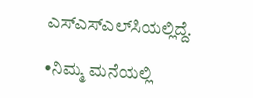ಎಸ್‌ಎಸ್‌ಎಲ್‌ಸಿಯಲ್ಲಿದ್ದೆ.

•ನಿಮ್ಮ ಮನೆಯಲ್ಲಿ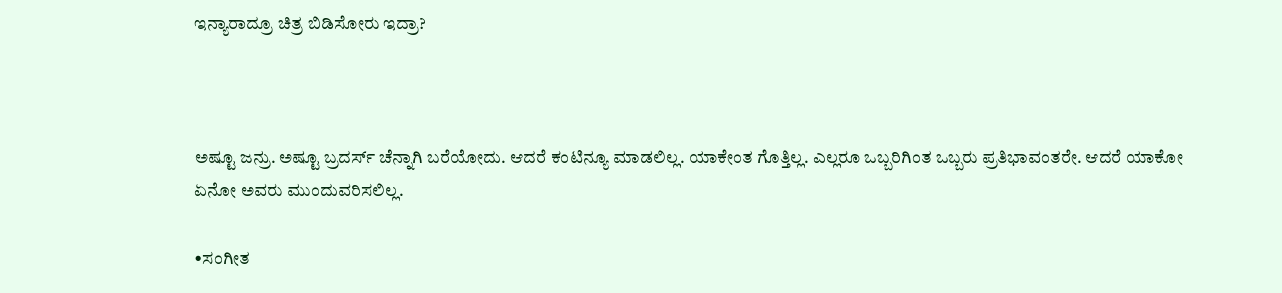ಇನ್ಯಾರಾದ್ರೂ ಚಿತ್ರ ಬಿಡಿಸೋರು ಇದ್ರಾ?



ಅಷ್ಟೂ ಜನ್ರು. ಅಷ್ಟೂ ಬ್ರದರ್ಸ್‌ ಚೆನ್ನಾಗಿ ಬರೆಯೋದು. ಆದರೆ ಕಂಟಿನ್ಯೂ ಮಾಡಲಿಲ್ಲ. ಯಾಕೇಂತ ಗೊತ್ತಿಲ್ಲ. ಎಲ್ಲರೂ ಒಬ್ಬರಿಗಿಂತ ಒಬ್ಬರು ಪ್ರತಿಭಾವಂತರೇ. ಆದರೆ ಯಾಕೋ ಏನೋ ಅವರು ಮುಂದುವರಿಸಲಿಲ್ಲ.

•ಸಂಗೀತ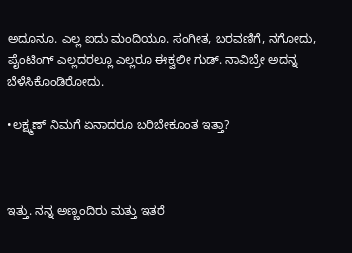ಅದೂನೂ. ಎಲ್ಲ ಐದು ಮಂದಿಯೂ. ಸಂಗೀತ, ಬರವಣಿಗೆ, ನಗೋದು, ಪೈಂಟಿಂಗ್ ಎಲ್ಲದರಲ್ಲೂ ಎಲ್ಲರೂ ಈಕ್ವಲೀ ಗುಡ್. ನಾವಿಬ್ರೇ ಅದನ್ನ ಬೆಳೆಸಿಕೊಂಡಿರೋದು.

•ಲಕ್ಷ್ಮಣ್ ನಿಮಗೆ ಏನಾದರೂ ಬರಿಬೇಕೂಂತ ಇ‌ತ್ತಾ?



ಇತ್ತು. ನನ್ನ ಅಣ್ಣಂದಿರು ಮತ್ತು ಇತರೆ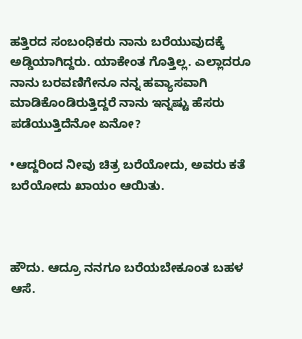ಹತ್ತಿರದ ಸಂಬಂಧಿಕರು ನಾನು ಬರೆಯುವುದಕ್ಕೆ ಅಡ್ಡಿಯಾಗಿದ್ದರು. ಯಾಕೇಂತ ಗೊತ್ತಿಲ್ಲ. ಎಲ್ಲಾದರೂ ನಾನು ಬರವಣಿಗೇನೂ ನನ್ನ ಹವ್ಯಾಸವಾಗಿ ಮಾಡಿಕೊಂಡಿರುತ್ತಿದ್ದರೆ ನಾನು ಇನ್ನಷ್ಟು ಹೆಸರು ಪಡೆಯುತ್ತಿದೆನೋ ಏನೋ?

•ಆದ್ದರಿಂದ ನೀವು ಚಿತ್ರ ಬರೆಯೋದು, ಅವರು ಕತೆ ಬರೆಯೋದು ಖಾಯಂ ಆಯಿತು.



ಹೌದು. ಆದ್ರೂ ನನಗೂ ಬರೆಯಬೇಕೂಂತ ಬಹಳ ಆಸೆ.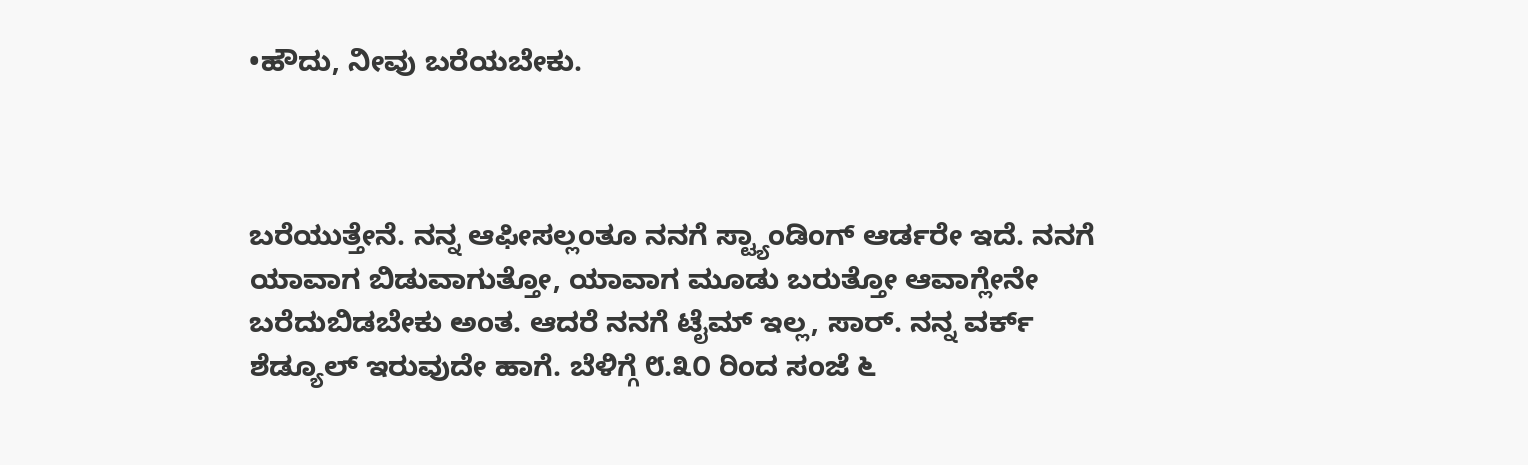•ಹೌದು, ನೀವು ಬರೆಯಬೇಕು.



ಬರೆಯುತ್ತೇನೆ. ನನ್ನ ಆಫೀಸಲ್ಲಂತೂ ನನಗೆ ಸ್ಟ್ಯಾಂಡಿಂಗ್‌ ಆರ್ಡರೇ ಇದೆ. ನನಗೆ ಯಾವಾಗ ಬಿಡುವಾಗುತ್ತೋ, ಯಾವಾಗ ಮೂಡು ಬರುತ್ತೋ ಆವಾಗ್ಲೇನೇ ಬರೆದುಬಿಡಬೇಕು ಅಂತ. ಆದರೆ ನನಗೆ ಟೈಮ್‌ ಇಲ್ಲ, ಸಾರ್. ನನ್ನ ವರ್ಕ್ ಶೆಡ್ಯೂಲ್ ಇರುವುದೇ ಹಾಗೆ. ಬೆಳಿಗ್ಗೆ ೮.೩೦ ರಿಂದ ಸಂಜೆ ೬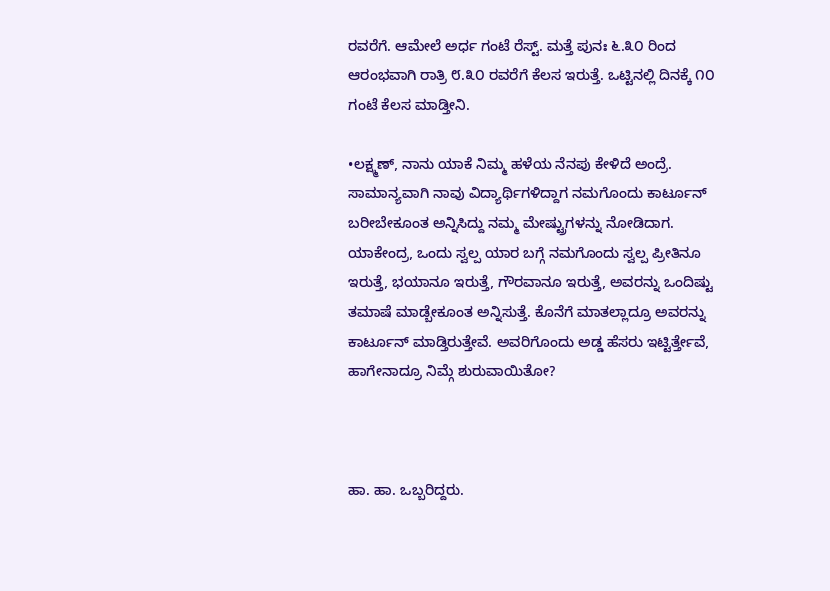ರವರೆಗೆ. ಆಮೇಲೆ ಅರ್ಧ ಗಂಟೆ ರೆಸ್ಟ್. ಮತ್ತೆ ಪುನಃ ೬.೩೦ ರಿಂದ ಆರಂಭವಾಗಿ ರಾತ್ರಿ ೮.೩೦ ರವರೆಗೆ ಕೆಲಸ ಇರುತ್ತೆ. ಒಟ್ಟಿನಲ್ಲಿ ದಿನಕ್ಕೆ ೧೦ ಗಂಟೆ ಕೆಲಸ ಮಾಡ್ತೀನಿ.

•ಲಕ್ಷ್ಮಣ್, ನಾನು ಯಾಕೆ ನಿಮ್ಮ ಹಳೆಯ ನೆನಪು ಕೇಳಿದೆ ಅಂದ್ರೆ. ಸಾಮಾನ್ಯವಾಗಿ ನಾವು ವಿದ್ಯಾರ್ಥಿಗಳಿದ್ದಾಗ ನಮಗೊಂದು ಕಾರ್ಟೂನ್ ಬರೀಬೇಕೂಂತ ಅನ್ನಿಸಿದ್ದು ನಮ್ಮ ಮೇಷ್ಟ್ರುಗಳನ್ನು ನೋಡಿದಾಗ. ಯಾಕೇಂದ್ರ, ಒಂದು ಸ್ವಲ್ಪ ಯಾರ ಬಗ್ಗೆ ನಮಗೊಂದು ಸ್ವಲ್ಪ ಪ್ರೀತಿನೂ ಇರುತ್ತೆ, ಭಯಾನೂ ಇರುತ್ತೆ, ಗೌರವಾನೂ ಇರುತ್ತೆ, ಅವರನ್ನು ಒಂದಿಷ್ಟು ತಮಾಷೆ ಮಾಡ್ಬೇಕೂಂತ ಅನ್ನಿಸುತ್ತೆ. ಕೊನೆಗೆ ಮಾತಲ್ಲಾದ್ರೂ ಅವರನ್ನು ಕಾರ್ಟೂನ್ ಮಾಡ್ತಿರುತ್ತೇವೆ. ಅವರಿಗೊಂದು ಅಡ್ಡ ಹೆಸರು ಇಟ್ಟಿರ್ತ್ತೇವೆ, ಹಾಗೇನಾದ್ರೂ ನಿಮ್ಗೆ ಶುರುವಾಯಿತೋ?



ಹಾ. ಹಾ. ಒಬ್ಬರಿದ್ದರು.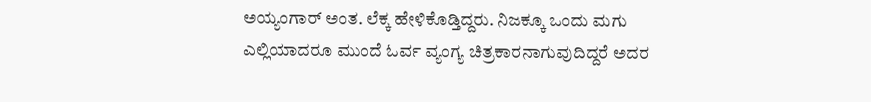ಅಯ್ಯಂಗಾರ್ ಅಂತ. ಲೆಕ್ಕ ಹೇಳಿಕೊಡ್ತಿದ್ದರು. ನಿಜಕ್ಕೂ ಒಂದು ಮಗು ಎಲ್ಲಿಯಾದರೂ ಮುಂದೆ ಓರ್ವ ವ್ಯಂಗ್ಯ ಚಿತ್ರಕಾರನಾಗುವುದಿದ್ದರೆ ಅದರ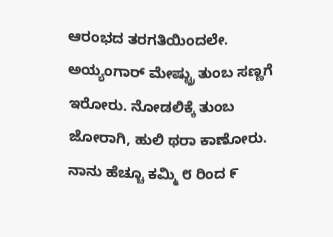ಆರಂಭದ ತರಗತಿಯಿಂದಲೇ. ಅಯ್ಯಂಗಾರ್ ಮೇಷ್ಟ್ರು ತುಂಬ ಸಣ್ಣಗೆ ಇರೋರು. ನೋಡಲಿಕ್ಕೆ ತುಂಬ ಜೋರಾಗಿ, ಹುಲಿ ಥರಾ ಕಾಣೋರು. ನಾನು ಹೆಚ್ಚೂ ಕಮ್ಮಿ ೮ ರಿಂದ ೯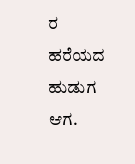ರ ಹರೆಯದ ಹುಡುಗ ಆಗ.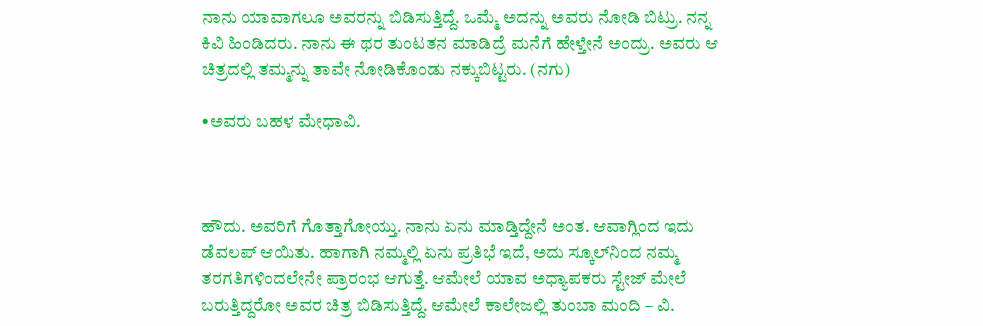ನಾನು ಯಾವಾಗಲೂ ಅವರನ್ನು ಬಿಡಿಸುತ್ತಿದ್ದೆ. ಒಮ್ಮೆ ಅದನ್ನು ಅವರು ನೋಡಿ ಬಿಟ್ರು. ನನ್ನ ಕಿವಿ ಹಿಂಡಿದರು. ನಾನು ಈ ಥರ ತುಂಟತನ ಮಾಡಿದ್ರೆ ಮನೆಗೆ ಹೇಳ್ತೇನೆ ಅಂದ್ರು. ಅವರು ಆ ಚಿತ್ರದಲ್ಲಿ ತಮ್ಮನ್ನು ತಾವೇ ನೋಡಿಕೊಂಡು ನಕ್ಕುಬಿಟ್ಟರು. (ನಗು)

•ಅವರು ಬಹಳ ಮೇಧಾವಿ.



ಹೌದು. ಅವರಿಗೆ ಗೊತ್ತಾಗೋಯ್ತು. ನಾನು ಏನು ಮಾಡ್ತಿದ್ದೇನೆ ಅಂತ. ಆವಾಗ್ಲಿಂದ ಇದು ಡೆವಲಪ್ ಆಯಿತು. ಹಾಗಾಗಿ ನಮ್ಮಲ್ಲಿ ಏನು ಪ್ರತಿಭೆ ಇದೆ, ಅದು ಸ್ಕೂಲ್‌ನಿಂದ ನಮ್ಮ ತರಗತಿಗಳಿಂದಲೇನೇ ಪ್ರಾರಂಭ ಆಗುತ್ತೆ. ಆಮೇಲೆ ಯಾವ ಅಧ್ಯಾಪಕರು ಸ್ಟೇಜ್ ಮೇಲೆ ಬರುತ್ತಿದ್ದರೋ ಅವರ ಚಿತ್ರ ಬಿಡಿಸುತ್ತಿದ್ದೆ. ಆಮೇಲೆ ಕಾಲೇಜಲ್ಲಿ ತುಂಬಾ ಮಂದಿ – ವಿ.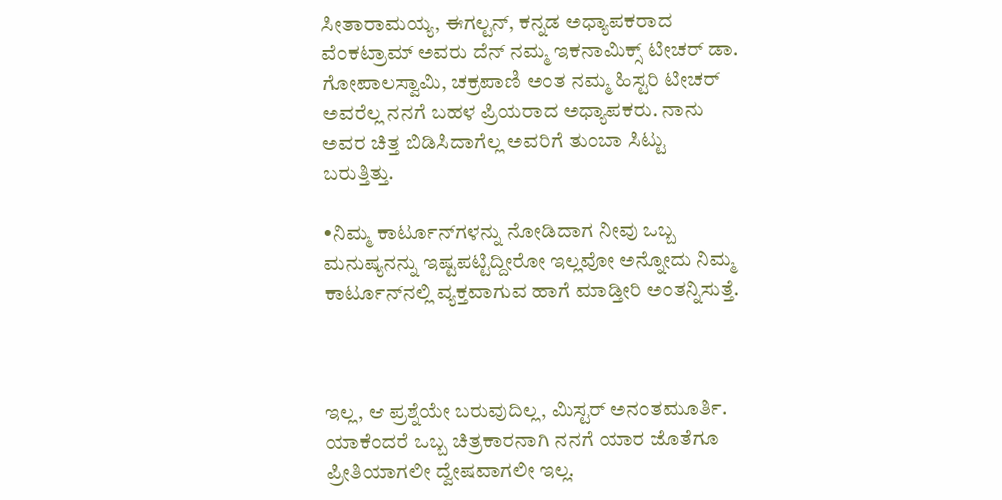ಸೀತಾರಾಮಯ್ಯ, ಈಗಲ್ಟನ್, ಕನ್ನಡ ಅಧ್ಯಾಪಕರಾದ ವೆಂಕಟ್ರಾಮ್ ಅವರು ದೆನ್ ನಮ್ಮ ಇಕನಾಮಿಕ್ಸ್ ಟೀಚರ್ ಡಾ. ಗೋಪಾಲಸ್ವಾಮಿ, ಚಕ್ರಪಾಣಿ ಅಂತ ನಮ್ಮ ಹಿಸ್ಟರಿ ಟೀಚರ್ ಅವರೆಲ್ಲ ನನಗೆ ಬಹಳ ಪ್ರಿಯರಾದ ಅಧ್ಯಾಪಕರು. ನಾನು ಅವರ ಚಿತ್ತ ಬಿಡಿಸಿದಾಗೆಲ್ಲ ಅವರಿಗೆ ತುಂಬಾ ಸಿಟ್ಟು ಬರುತ್ತಿತ್ತು.

•ನಿಮ್ಮ ಕಾರ್ಟೂನ್‌ಗಳನ್ನು ನೋಡಿದಾಗ ನೀವು ಒಬ್ಬ ಮನುಷ್ಯನನ್ನು ಇಷ್ಟಪಟ್ಟಿದ್ದೀರೋ ಇಲ್ಲವೋ ಅನ್ನೋದು ನಿಮ್ಮ ಕಾರ್ಟೂನ್‌ನಲ್ಲಿ ವ್ಯಕ್ತವಾಗುವ ಹಾಗೆ ಮಾಡ್ತೀರಿ ಅಂತನ್ನಿಸುತ್ತೆ.



ಇಲ್ಲ, ಆ ಪ್ರಶ್ನೆಯೇ ಬರುವುದಿಲ್ಲ, ಮಿಸ್ಟರ್ ಅನಂತಮೂರ್ತಿ. ಯಾಕೆಂದರೆ ಒಬ್ಬ ಚಿತ್ರಕಾರನಾಗಿ ನನಗೆ ಯಾರ ಜೊತೆಗೂ ಪ್ರೀತಿಯಾಗಲೀ ದ್ವೇಷವಾಗಲೀ ಇಲ್ಲ.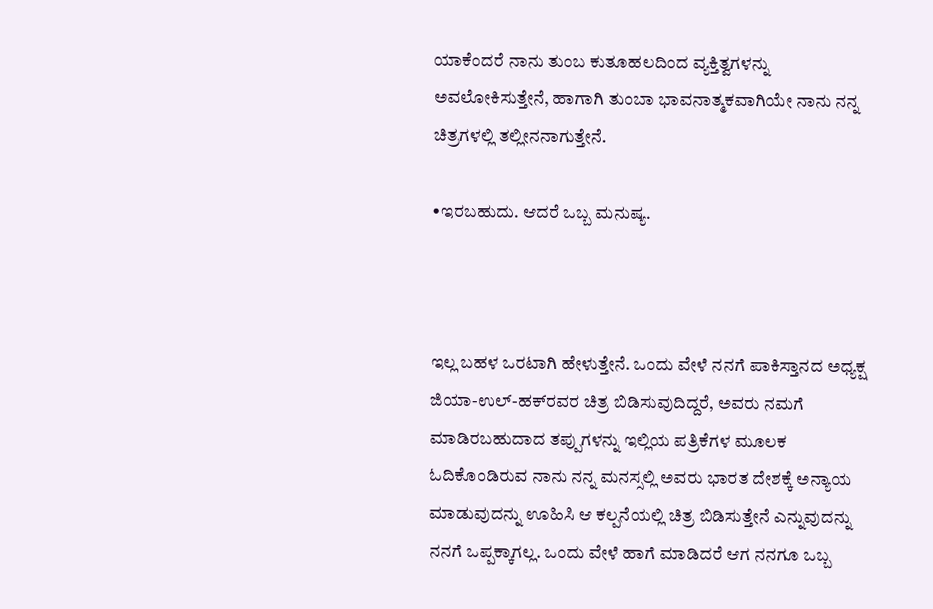ಯಾಕೆಂದರೆ ನಾನು ತುಂಬ ಕುತೂಹಲದಿಂದ ವ್ಯಕ್ತಿತ್ವಗಳನ್ನು ಅವಲೋಕಿಸುತ್ತೇನೆ, ಹಾಗಾಗಿ ತುಂಬಾ ಭಾವನಾತ್ಮಕವಾಗಿಯೇ ನಾನು ನನ್ನ ಚಿತ್ರಗಳಲ್ಲಿ ತಲ್ಲೀನನಾಗುತ್ತೇನೆ.

•ಇರಬಹುದು. ಆದರೆ ಒಬ್ಬ ಮನುಷ್ಯ.



ಇಲ್ಲ ಬಹಳ ಒರಟಾಗಿ ಹೇಳುತ್ತೇನೆ. ಒಂದು ವೇಳೆ ನನಗೆ ಪಾಕಿಸ್ತಾನದ ಅಧ್ಯಕ್ಷ ಜಿಯಾ-ಉಲ್-ಹಕ್‌ರವರ ಚಿತ್ರ ಬಿಡಿಸುವುದಿದ್ದರೆ, ಅವರು ನಮಗೆ ಮಾಡಿರಬಹುದಾದ ತಪ್ಪುಗಳನ್ನು ಇಲ್ಲಿಯ ಪತ್ರಿಕೆಗಳ ಮೂಲಕ ಓದಿಕೊಂಡಿರುವ ನಾನು ನನ್ನ ಮನಸ್ಸಲ್ಲಿ ಅವರು ಭಾರತ ದೇಶಕ್ಕೆ ಅನ್ಯಾಯ ಮಾಡುವುದನ್ನು ಊಹಿಸಿ ಆ ಕಲ್ಪನೆಯಲ್ಲಿ ಚಿತ್ರ ಬಿಡಿಸುತ್ತೇನೆ ಎನ್ನುವುದನ್ನು ನನಗೆ ಒಪ್ಪಕ್ಕಾಗಲ್ಲ. ಒಂದು ವೇಳೆ ಹಾಗೆ ಮಾಡಿದರೆ ಆಗ ನನಗೂ ಒಬ್ಬ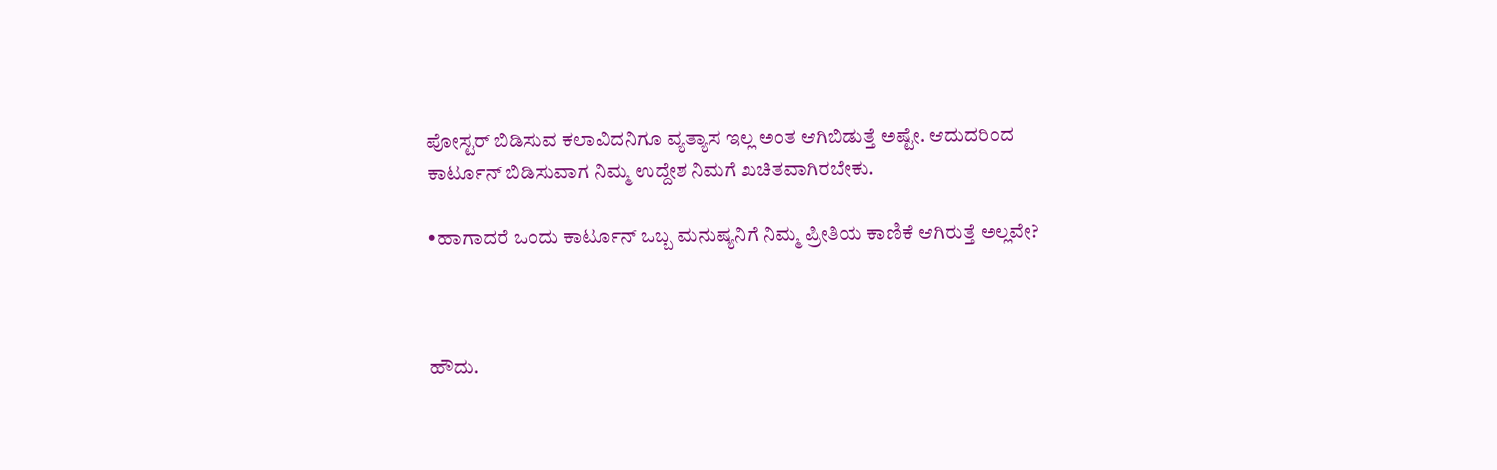ಪೋಸ್ಟರ್ ಬಿಡಿಸುವ ಕಲಾವಿದನಿಗೂ ವ್ಯತ್ಯಾಸ ಇಲ್ಲ ಅಂತ ಆಗಿಬಿಡುತ್ತೆ ಅಷ್ಟೇ. ಆದುದರಿಂದ ಕಾರ್ಟೂನ್ ಬಿಡಿಸುವಾಗ ನಿಮ್ಮ ಉದ್ದೇಶ ನಿಮಗೆ ಖಚಿತವಾಗಿರಬೇಕು.

•ಹಾಗಾದರೆ ಒಂದು ಕಾರ್ಟೂನ್‌ ಒಬ್ಬ ಮನುಷ್ಯನಿಗೆ ನಿಮ್ಮ ಪ್ರೀತಿಯ ಕಾಣಿಕೆ ಆಗಿರುತ್ತೆ ಅಲ್ಲವೇ?



ಹೌದು.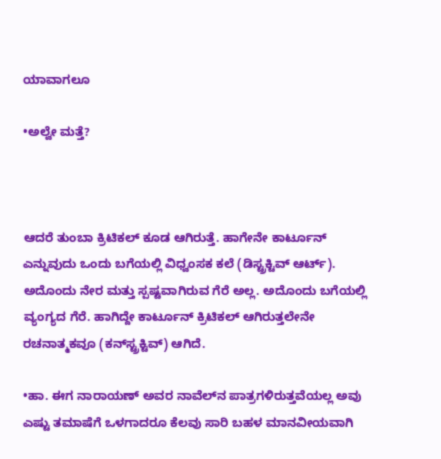ಯಾವಾಗಲೂ

•ಅಲ್ವೇ ಮತ್ತೆ?



ಆದರೆ ತುಂಬಾ ಕ್ರಿಟಿಕಲ್ ಕೂಡ ಆಗಿರುತ್ತೆ. ಹಾಗೇನೇ ಕಾರ್ಟೂನ್ ಎನ್ನುವುದು ಒಂದು ಬಗೆಯಲ್ಲಿ ವಿಧ್ವಂಸಕ ಕಲೆ (ಡಿಸ್ಟ್ರಕ್ಟಿವ್ ಆರ್ಟ್). ಅದೊಂದು ನೇರ ಮತ್ತು ಸ್ಪಷ್ಟವಾಗಿರುವ ಗೆರೆ ಅಲ್ಲ. ಅದೊಂದು ಬಗೆಯಲ್ಲಿ ವ್ಯಂಗ್ಯದ ಗೆರೆ. ಹಾಗಿದ್ದೇ ಕಾರ್ಟೂನ್ ಕ್ರಿಟಿಕಲ್ ಆಗಿರುತ್ತಲೇನೇ ರಚನಾತ್ಮಕವೂ (ಕನ್‌ಸ್ಟ್ರಕ್ಟಿವ್) ಆಗಿದೆ.

•ಹಾ. ಈಗ ನಾರಾಯಣ್ ಅವರ ನಾವೆಲ್‌ನ ಪಾತ್ರಗಳಿರುತ್ತವೆಯಲ್ಲ ಅವು ಎಷ್ಟು ತಮಾಷೆಗೆ ಒಳಗಾದರೂ ಕೆಲವು ಸಾರಿ ಬಹಳ ಮಾನವೀಯವಾಗಿ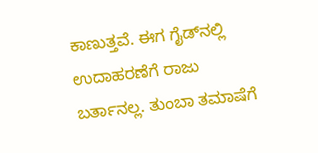ಕಾಣುತ್ತವೆ. ಈಗ ಗೈಡ್‌ನಲ್ಲಿ ಉದಾಹರಣೆಗೆ ರಾಜು ಬರ್ತಾನಲ್ಲ. ತುಂಬಾ ತಮಾಷೆಗೆ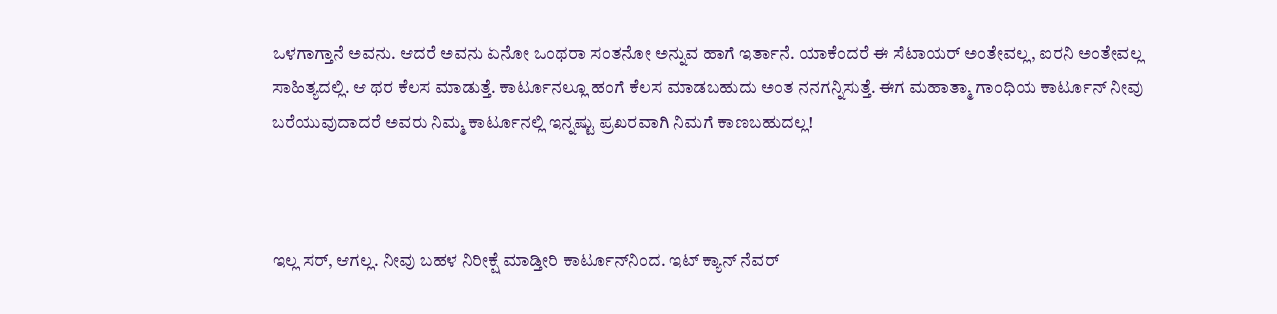ಒಳಗಾಗ್ತಾನೆ ಅವನು. ಆದರೆ ಅವನು ಏನೋ ಒಂಥರಾ ಸಂತನೋ ಅನ್ನುವ ಹಾಗೆ ಇರ್ತಾನೆ. ಯಾಕೆಂದರೆ ಈ ಸೆಟಾಯರ್‌ ಅಂತೇವಲ್ಲ, ಐರನಿ ಅಂತೇವಲ್ಲ ಸಾಹಿತ್ಯದಲ್ಲಿ. ಆ ಥರ ಕೆಲಸ ಮಾಡುತ್ತೆ. ಕಾರ್ಟೂನಲ್ಲೂ ಹಂಗೆ ಕೆಲಸ ಮಾಡಬಹುದು ಅಂತ ನನಗನ್ನಿಸುತ್ತೆ. ಈಗ ಮಹಾತ್ಮಾ ಗಾಂಧಿಯ ಕಾರ್ಟೂನ್‌ ನೀವು ಬರೆಯುವುದಾದರೆ ಅವರು ನಿಮ್ಮ ಕಾರ್ಟೂನಲ್ಲಿ ಇನ್ನಷ್ಟು ಪ್ರಖರವಾಗಿ ನಿಮಗೆ ಕಾಣಬಹುದಲ್ಲ!



ಇಲ್ಲ ಸರ್, ಆಗಲ್ಲ. ನೀವು ಬಹಳ ನಿರೀಕ್ಷೆ ಮಾಡ್ತೀರಿ ಕಾರ್ಟೂನ್‌ನಿಂದ. ಇಟ್ ಕ್ಯಾನ್ ನೆವರ್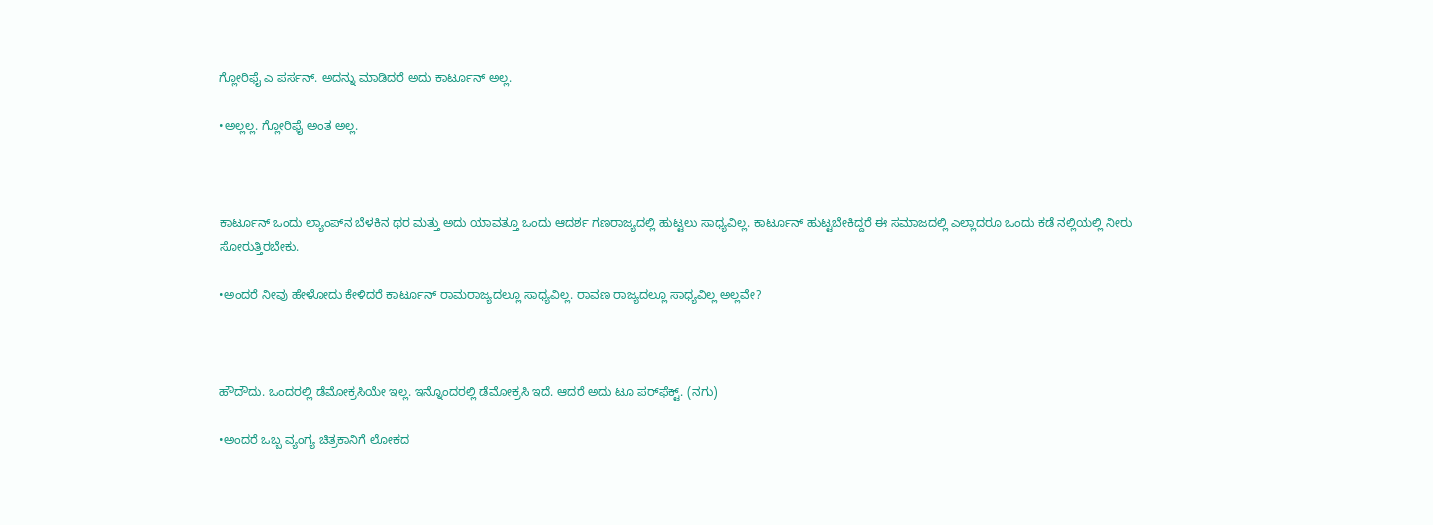ಗ್ಲೋರಿಫೈ ಎ ಪರ್ಸನ್. ಅದನ್ನು ಮಾಡಿದರೆ ಅದು ಕಾರ್ಟೂನ್‌ ಅಲ್ಲ.

•ಅಲ್ಲಲ್ಲ. ಗ್ಲೋರಿಫೈ ಅಂತ ಅಲ್ಲ.



ಕಾರ್ಟೂನ್ ಒಂದು ಲ್ಯಾಂಪ್‌ನ ಬೆಳಕಿನ ಥರ ಮತ್ತು ಅದು ಯಾವತ್ತೂ ಒಂದು ಆದರ್ಶ ಗಣರಾಜ್ಯದಲ್ಲಿ ಹುಟ್ಟಲು ಸಾಧ್ಯವಿಲ್ಲ. ಕಾರ್ಟೂನ್ ಹುಟ್ಟಬೇಕಿದ್ದರೆ ಈ ಸಮಾಜದಲ್ಲಿ ಎಲ್ಲಾದರೂ ಒಂದು ಕಡೆ ನಲ್ಲಿಯಲ್ಲಿ ನೀರು ಸೋರುತ್ತಿರಬೇಕು.

•ಅಂದರೆ ನೀವು ಹೇಳೋದು ಕೇಳಿದರೆ ಕಾರ್ಟೂನ್ ರಾಮರಾಜ್ಯದಲ್ಲೂ ಸಾಧ್ಯವಿಲ್ಲ. ರಾವಣ ರಾಜ್ಯದಲ್ಲೂ ಸಾಧ್ಯವಿಲ್ಲ ಅಲ್ಲವೇ?



ಹೌದೌದು. ಒಂದರಲ್ಲಿ ಡೆಮೋಕ್ರಸಿಯೇ ಇಲ್ಲ. ಇನ್ನೊಂದರಲ್ಲಿ ಡೆಮೋಕ್ರಸಿ ಇದೆ. ಆದರೆ ಅದು ಟೂ ಪರ್‌ಫೆಕ್ಟ್. (ನಗು)

•ಅಂದರೆ ಒಬ್ಬ ವ್ಯಂಗ್ಯ ಚಿತ್ರಕಾನಿಗೆ ಲೋಕದ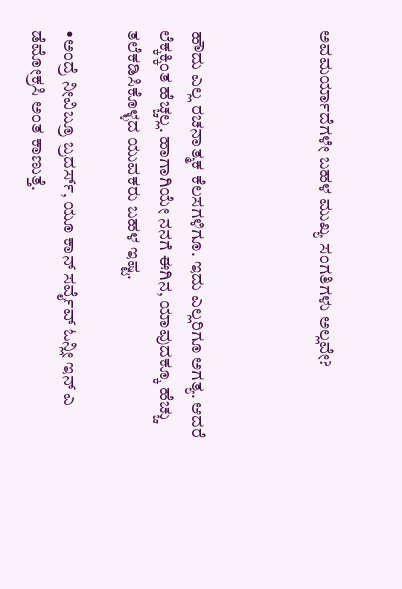ಅವಮರ್ಯಾದೆಗಳೇ ಬಹಳ ಮುಖ್ಯ ಸಂಗತಿಗಳು ಅಲ್ಲವೇ?



ಹೌದು ಎಲ್ಲ ರಚನಾತ್ಮಕ ಕೆಲಸಗಳಿಗೂ. ಇದು ಎಲ್ಲರಿಗೂ ಅಗತ್ಯ. ಆದರೆ ಲೆಕ್ಕಕ್ಕಿಂತ ಹೆಚ್ಚಲ್ಲ. ಹಾಗಾಗಿಯೇ ನನಗೆ ಈಗಿನ, ಯಾವುದಕ್ಕೂ ಹೆಚ್ಚು ತಲೆಕಡಿಸಿಕೊಳ್ಳದ ಯುವಕರು ಬಹಳ ಇಷ್ಟ.

•ಅಂದ್ರೆ ನೀವಿಬ್ರೂ ಬ್ರದರ್ಸ್‌, ಯೂ ಕಾನ್ ಸರ್ವೈವ್ ಓನ್ಲೀ ಇನ್ ಎ ಡೆಮೋಕ್ರಸಿ ಅಂತ ಕಾಣುತ್ತೆ.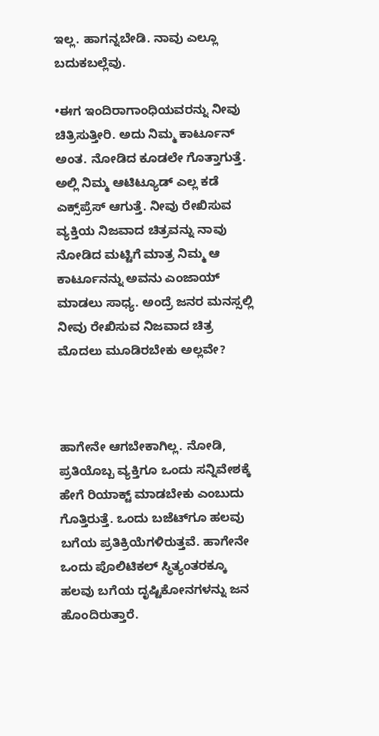ಇಲ್ಲ. ಹಾಗನ್ನಬೇಡಿ. ನಾವು ಎಲ್ಲೂ ಬದುಕಬಲ್ಲೆವು.

•ಈಗ ಇಂದಿರಾಗಾಂಧಿಯವರನ್ನು ನೀವು ಚಿತ್ರಿಸುತ್ತೀರಿ. ಅದು ನಿಮ್ಮ ಕಾರ್ಟೂನ್‌ ಅಂತ. ನೋಡಿದ ಕೂಡಲೇ ಗೊತ್ತಾಗುತ್ತೆ. ಅಲ್ಲಿ ನಿಮ್ಮ ಆಟಿಟ್ಯೂಡ್ ಎಲ್ಲ ಕಡೆ ಎಕ್ಸ್‌ಪ್ರೆಸ್ ಆಗುತ್ತೆ. ನೀವು ರೇಖಿಸುವ ವ್ಯಕ್ತಿಯ ನಿಜವಾದ ಚಿತ್ರವನ್ನು ನಾವು ನೋಡಿದ ಮಟ್ಟಿಗೆ ಮಾತ್ರ ನಿಮ್ಮ ಆ ಕಾರ್ಟೂನನ್ನು ಅವನು ಎಂಜಾಯ್ ಮಾಡಲು ಸಾಧ್ಯ. ಅಂದ್ರೆ ಜನರ ಮನಸ್ಸಲ್ಲಿ ನೀವು ರೇಖಿಸುವ ನಿಜವಾದ ಚಿತ್ರ ಮೊದಲು ಮೂಡಿರಬೇಕು ಅಲ್ಲವೇ?



ಹಾಗೇನೇ ಆಗಬೇಕಾಗಿಲ್ಲ. ನೋಡಿ, ಪ್ರತಿಯೊಬ್ಬ ವ್ಯಕ್ತಿಗೂ ಒಂದು ಸನ್ನಿವೇಶಕ್ಕೆ ಹೇಗೆ ರಿಯಾಕ್ಟ್ ಮಾಡಬೇಕು ಎಂಬುದು ಗೊತ್ತಿರುತ್ತೆ. ಒಂದು ಬಜೆಟ್‌ಗೂ ಹಲವು ಬಗೆಯ ಪ್ರತಿಕ್ರಿಯೆಗಳಿರುತ್ತವೆ. ಹಾಗೇನೇ ಒಂದು ಪೊಲಿಟಿಕಲ್ ಸ್ಥಿತ್ಯಂತರಕ್ಕೂ ಹಲವು ಬಗೆಯ ದೃಷ್ಟಿಕೋನಗಳನ್ನು ಜನ ಹೊಂದಿರುತ್ತಾರೆ.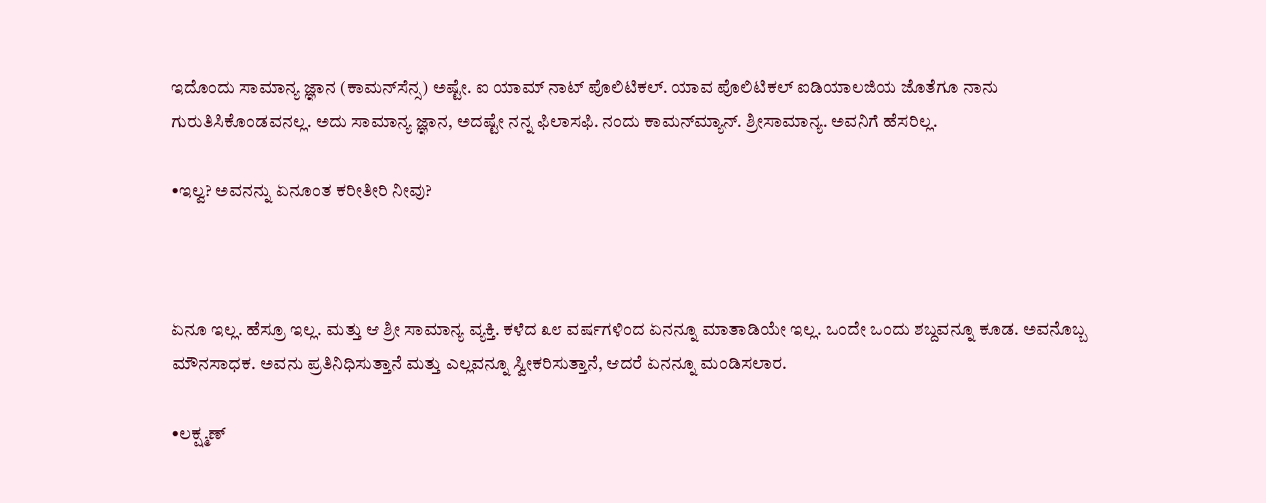ಇದೊಂದು ಸಾಮಾನ್ಯ ಜ್ಞಾನ (ಕಾಮನ್‌ಸೆನ್ಸ) ಅಷ್ಟೇ. ಐ ಯಾಮ್ ನಾಟ್ ಪೊಲಿಟಿಕಲ್. ಯಾವ ಪೊಲಿಟಿಕಲ್ ಐಡಿಯಾಲಜಿಯ ಜೊತೆಗೂ ನಾನು ಗುರುತಿಸಿಕೊಂಡವನಲ್ಲ. ಅದು ಸಾಮಾನ್ಯ ಜ್ಞಾನ, ಅದಷ್ಟೇ ನನ್ನ ಫಿಲಾಸಫಿ. ನಂದು ಕಾಮನ್‌ಮ್ಯಾನ್. ಶ್ರೀಸಾಮಾನ್ಯ. ಅವನಿಗೆ ಹೆಸರಿಲ್ಲ.

•ಇಲ್ವ? ಅವನನ್ನು ಏನೂಂತ ಕರೀತೀರಿ ನೀವು?



ಏನೂ ಇಲ್ಲ. ಹೆಸ್ರೂ ಇಲ್ಲ. ಮತ್ತು ಆ ಶ್ರೀ ಸಾಮಾನ್ಯ ವ್ಯಕ್ತಿ. ಕಳೆದ ೩೮ ವರ್ಷಗಳಿಂದ ಏನನ್ನೂ ಮಾತಾಡಿಯೇ ಇಲ್ಲ. ಒಂದೇ ಒಂದು ಶಬ್ದವನ್ನೂ ಕೂಡ. ಅವನೊಬ್ಬ ಮೌನಸಾಧಕ. ಅವನು ಪ್ರತಿನಿಧಿಸುತ್ತಾನೆ ಮತ್ತು ಎಲ್ಲವನ್ನೂ ಸ್ವೀಕರಿಸುತ್ತಾನೆ, ಆದರೆ ಏನನ್ನೂ ಮಂಡಿಸಲಾರ.

•ಲಕ್ಷ್ಮಣ್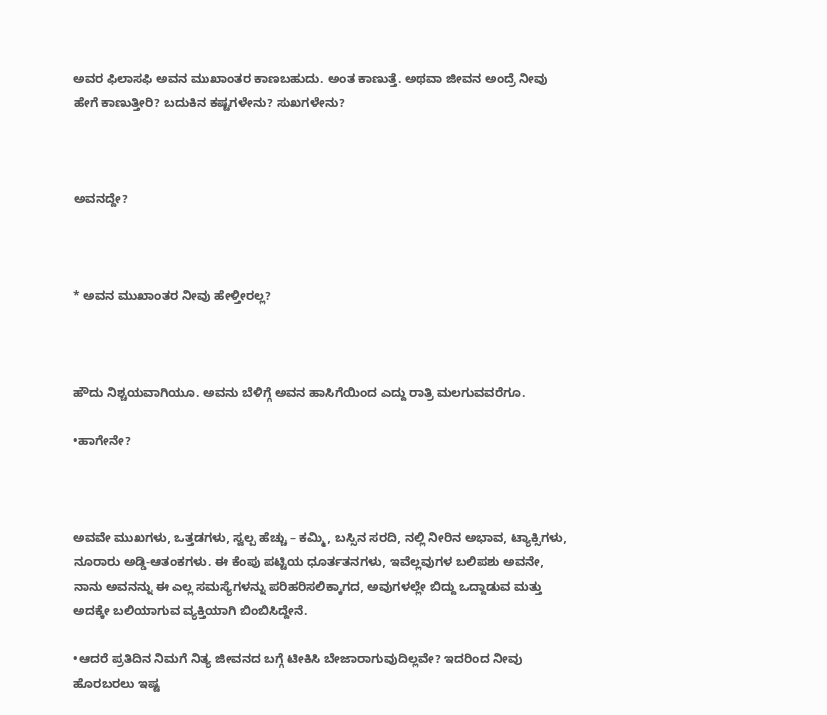ಅವರ ಫಿಲಾಸಫಿ ಅವನ ಮುಖಾಂತರ ಕಾಣಬಹುದು. ಅಂತ ಕಾಣುತ್ತೆ. ಅಥವಾ ಜೀವನ ಅಂದ್ರೆ ನೀವು ಹೇಗೆ ಕಾಣುತ್ತೀರಿ? ಬದುಕಿನ ಕಷ್ಟಗಳೇನು? ಸುಖಗಳೇನು?



ಅವನದ್ದೇ?



* ಅವನ ಮುಖಾಂತರ ನೀವು ಹೇಳ್ತೀರಲ್ಲ?



ಹೌದು ನಿಶ್ಚಯವಾಗಿಯೂ. ಅವನು ಬೆಳಿಗ್ಗೆ ಅವನ ಹಾಸಿಗೆಯಿಂದ ಎದ್ದು ರಾತ್ರಿ ಮಲಗುವವರೆಗೂ.

•ಹಾಗೇನೇ?



ಅವವೇ ಮುಖಗಳು, ಒತ್ತಡಗಳು, ಸ್ವಲ್ಪ ಹೆಚ್ಚು – ಕಮ್ಮಿ, ಬಸ್ಸಿನ ಸರದಿ, ನಲ್ಲಿ ನೀರಿನ ಅಭಾವ, ಟ್ಯಾಕ್ಸಿಗಳು, ನೂರಾರು ಅಡ್ಡಿ-ಆತಂಕಗಳು. ಈ ಕೆಂಪು ಪಟ್ಟಿಯ ಧೂರ್ತತನಗಳು, ಇವೆಲ್ಲವುಗಳ ಬಲಿಪಶು ಅವನೇ, ನಾನು ಅವನನ್ನು ಈ ಎಲ್ಲ ಸಮಸ್ಯೆಗಳನ್ನು ಪರಿಹರಿಸಲಿಕ್ಕಾಗದ, ಅವುಗಳಲ್ಲೇ ಬಿದ್ದು ಒದ್ದಾಡುವ ಮತ್ತು ಅದಕ್ಕೇ ಬಲಿಯಾಗುವ ವ್ಯಕ್ತಿಯಾಗಿ ಬಿಂಬಿಸಿದ್ದೇನೆ.

•ಆದರೆ ಪ್ರತಿದಿನ ನಿಮಗೆ ನಿತ್ಯ ಜೀವನದ ಬಗ್ಗೆ ಟೀಕಿಸಿ ಬೇಜಾರಾಗುವುದಿಲ್ಲವೇ? ಇದರಿಂದ ನೀವು ಹೊರಬರಲು ಇಷ್ಟ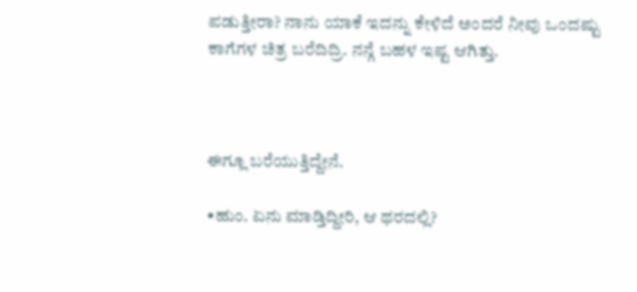ಪಡುತ್ತೀರಾ? ನಾನು ಯಾಕೆ ಇದನ್ನು ಕೇಳಿದೆ ಅಂದರೆ ನೀವು ಒಂದಷ್ಟು ಕಾಗೆಗಳ ಚಿತ್ರ ಬರೆದಿದ್ರಿ. ನನ್ಗೆ ಬಹಳ ಇಷ್ಟ ಆಗಿತ್ತು.



ಈಗ್ಲೂ ಬರೆಯುತ್ತಿದ್ದೇನೆ.

•ಹುಂ. ಏನು ಮಾಡ್ತಿದ್ದೀರಿ, ಆ ಥರದಲ್ಲಿ?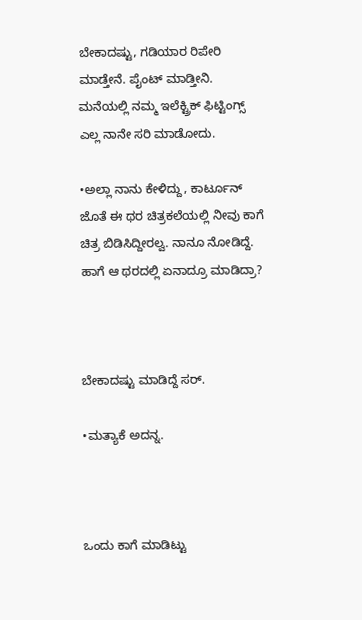ಬೇಕಾದಷ್ಟು, ಗಡಿಯಾರ ರಿಪೇರಿ ಮಾಡ್ತೇನೆ. ಪೈಂಟ್ ಮಾಡ್ತೀನಿ. ಮನೆಯಲ್ಲಿ ನಮ್ಮ ಇಲೆಕ್ಟ್ರಿಕ್ ಫಿಟ್ಟಿಂಗ್ಸ್ ಎಲ್ಲ ನಾನೇ ಸರಿ ಮಾಡೋದು.

•ಅಲ್ಲಾ ನಾನು ಕೇಳಿದ್ದು, ಕಾರ್ಟೂನ್ ಜೊತೆ ಈ ಥರ ಚಿತ್ರಕಲೆಯಲ್ಲಿ ನೀವು ಕಾಗೆ ಚಿತ್ರ ಬಿಡಿಸಿದ್ದೀರಲ್ವ. ನಾನೂ ನೋಡಿದ್ದೆ. ಹಾಗೆ ಆ ಥರದಲ್ಲಿ ಏನಾದ್ರೂ ಮಾಡಿದ್ರಾ?



ಬೇಕಾದಷ್ಟು ಮಾಡಿದ್ದೆ ಸರ್.

•ಮತ್ಯಾಕೆ ಅದನ್ನ.



ಒಂದು ಕಾಗೆ ಮಾಡಿಟ್ಟು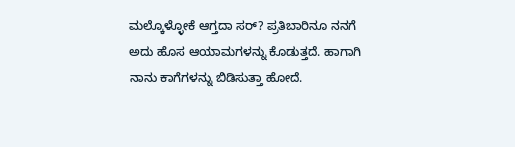ಮಲ್ಕೊಳ್ಳೋಕೆ ಆಗ್ತದಾ ಸರ್‌? ಪ್ರತಿಬಾರಿನೂ ನನಗೆ ಅದು ಹೊಸ ಆಯಾಮಗಳನ್ನು ಕೊಡುತ್ತದೆ. ಹಾಗಾಗಿ ನಾನು ಕಾಗೆಗಳನ್ನು ಬಿಡಿಸುತ್ತಾ ಹೋದೆ.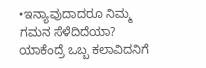•ಇನ್ಯಾವುದಾದರೂ ನಿಮ್ಮ ಗಮನ ಸೆಳೆದಿದೆಯಾ? ಯಾಕೆಂದ್ರೆ ಒಬ್ಬ ಕಲಾವಿದನಿಗೆ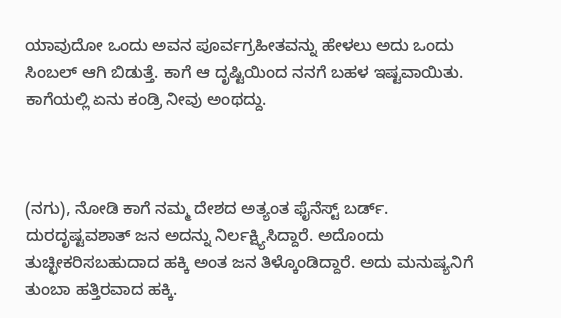ಯಾವುದೋ ಒಂದು ಅವನ ಪೂರ್ವಗ್ರಹೀತವನ್ನು ಹೇಳಲು ಅದು ಒಂದು ಸಿಂಬಲ್ ಆಗಿ ಬಿಡುತ್ತೆ. ಕಾಗೆ ಆ ದೃಷ್ಟಿಯಿಂದ ನನಗೆ ಬಹಳ ಇಷ್ಟವಾಯಿತು. ಕಾಗೆಯಲ್ಲಿ ಏನು ಕಂಡ್ರಿ ನೀವು ಅಂಥದ್ದು.



(ನಗು), ನೋಡಿ ಕಾಗೆ ನಮ್ಮ ದೇಶದ ಅತ್ಯಂತ ಫೈನೆಸ್ಟ್ ಬರ್ಡ್‌. ದುರದೃಷ್ಟವಶಾತ್ ಜನ ಅದನ್ನು ನಿರ್ಲಕ್ಷ್ಯಿಸಿದ್ದಾರೆ. ಅದೊಂದು ತುಚ್ಛೀಕರಿಸಬಹುದಾದ ಹಕ್ಕಿ ಅಂತ ಜನ ತಿಳ್ಕೊಂಡಿದ್ದಾರೆ. ಅದು ಮನುಷ್ಯನಿಗೆ ತುಂಬಾ ಹತ್ತಿರವಾದ ಹಕ್ಕಿ.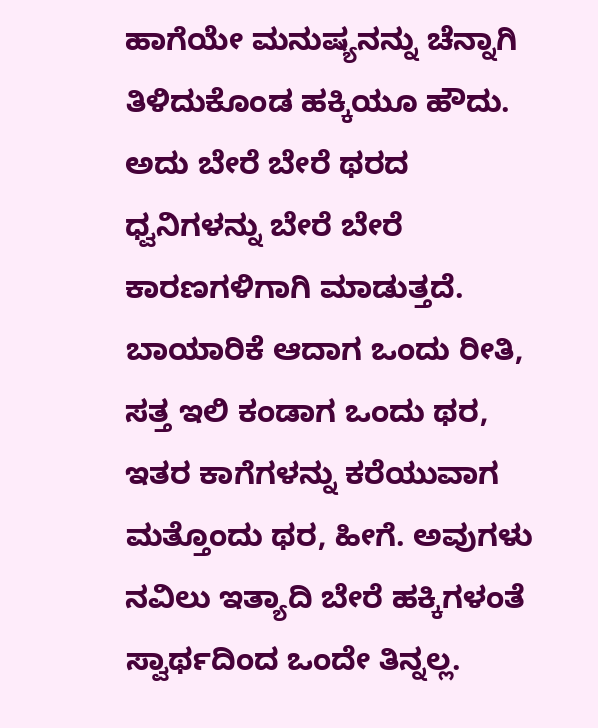ಹಾಗೆಯೇ ಮನುಷ್ಯನನ್ನು ಚೆನ್ನಾಗಿ ತಿಳಿದುಕೊಂಡ ಹಕ್ಕಿಯೂ ಹೌದು. ಅದು ಬೇರೆ ಬೇರೆ ಥರದ ಧ್ವನಿಗಳನ್ನು ಬೇರೆ ಬೇರೆ ಕಾರಣಗಳಿಗಾಗಿ ಮಾಡುತ್ತದೆ. ಬಾಯಾರಿಕೆ ಆದಾಗ ಒಂದು ರೀತಿ, ಸತ್ತ ಇಲಿ ಕಂಡಾಗ ಒಂದು ಥರ, ಇತರ ಕಾಗೆಗಳನ್ನು ಕರೆಯುವಾಗ ಮತ್ತೊಂದು ಥರ, ಹೀಗೆ. ಅವುಗಳು ನವಿಲು ಇತ್ಯಾದಿ ಬೇರೆ ಹಕ್ಕಿಗಳಂತೆ ಸ್ವಾರ್ಥದಿಂದ ಒಂದೇ ತಿನ್ನಲ್ಲ.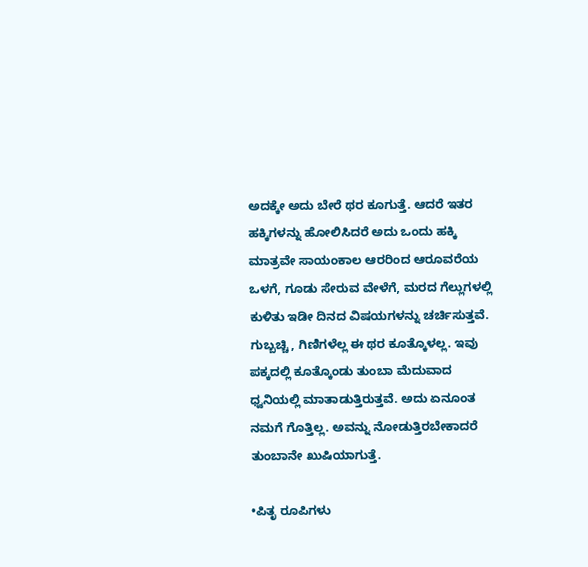ಅದಕ್ಕೇ ಅದು ಬೇರೆ ಥರ ಕೂಗುತ್ತೆ. ಆದರೆ ಇತರ ಹಕ್ಕಿಗಳನ್ನು ಹೋಲಿಸಿದರೆ ಅದು ಒಂದು ಹಕ್ಕಿ ಮಾತ್ರವೇ ಸಾಯಂಕಾಲ ಆರರಿಂದ ಆರೂವರೆಯ ಒಳಗೆ, ಗೂಡು ಸೇರುವ ವೇಳೆಗೆ, ಮರದ ಗೆಲ್ಲುಗಳಲ್ಲಿ ಕುಳಿತು ಇಡೀ ದಿನದ ವಿಷಯಗಳನ್ನು ಚರ್ಚಿಸುತ್ತವೆ. ಗುಬ್ಬಚ್ಚಿ, ಗಿಣಿಗಳೆಲ್ಲ ಈ ಥರ ಕೂತ್ಕೊಳಲ್ಲ. ಇವು ಪಕ್ಕದಲ್ಲಿ ಕೂತ್ಕೊಂಡು ತುಂಬಾ ಮೆದುವಾದ ಧ್ವನಿಯಲ್ಲಿ ಮಾತಾಡುತ್ತಿರುತ್ತವೆ. ಅದು ಏನೂಂತ ನಮಗೆ ಗೊತ್ತಿಲ್ಲ. ಅವನ್ನು ನೋಡುತ್ತಿರಬೇಕಾದರೆ ತುಂಬಾನೇ ಖುಷಿಯಾಗುತ್ತೆ.

•ಪಿತೃ ರೂಪಿಗಳು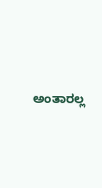ಅಂತಾರಲ್ಲ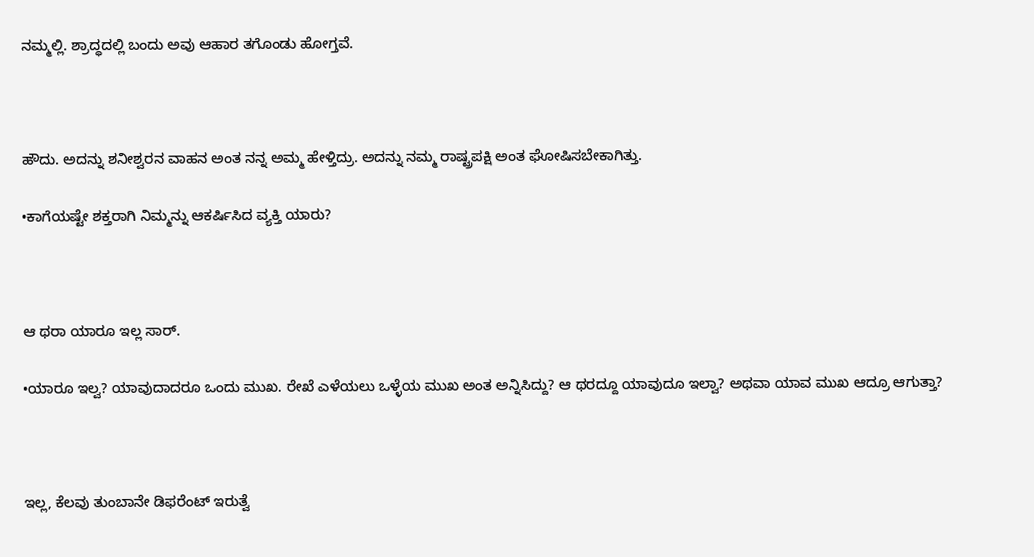ನಮ್ಮಲ್ಲಿ. ಶ್ರಾದ್ಧದಲ್ಲಿ ಬಂದು ಅವು ಆಹಾರ ತಗೊಂಡು ಹೋಗ್ತವೆ.



ಹೌದು. ಅದನ್ನು ಶನೀಶ್ವರನ ವಾಹನ ಅಂತ ನನ್ನ ಅಮ್ಮ ಹೇಳ್ತಿದ್ರು. ಅದನ್ನು ನಮ್ಮ ರಾಷ್ಟ್ರಪಕ್ಷಿ ಅಂತ ಘೋಷಿಸಬೇಕಾಗಿತ್ತು.

•ಕಾಗೆಯಷ್ಟೇ ಶಕ್ತರಾಗಿ ನಿಮ್ಮನ್ನು ಆಕರ್ಷಿಸಿದ ವ್ಯಕ್ತಿ ಯಾರು?



ಆ ಥರಾ ಯಾರೂ ಇಲ್ಲ ಸಾರ್.

•ಯಾರೂ ಇಲ್ವ? ಯಾವುದಾದರೂ ಒಂದು ಮುಖ. ರೇಖೆ ಎಳೆಯಲು ಒಳ್ಳೆಯ ಮುಖ ಅಂತ ಅನ್ನಿಸಿದ್ದು? ಆ ಥರದ್ದೂ ಯಾವುದೂ ಇಲ್ವಾ? ಅಥವಾ ಯಾವ ಮುಖ ಆದ್ರೂ ಆಗುತ್ತಾ?



ಇಲ್ಲ, ಕೆಲವು ತುಂಬಾನೇ ಡಿಫರೆಂಟ್ ಇರುತ್ವೆ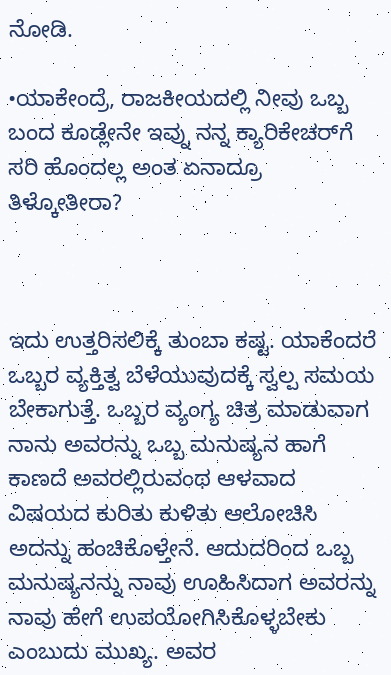ನೋಡಿ.

•ಯಾಕೇಂದ್ರೆ, ರಾಜಕೀಯದಲ್ಲಿ ನೀವು ಒಬ್ಬ ಬಂದ ಕೂಡ್ಲೇನೇ ಇವ್ನು ನನ್ನ ಕ್ಯಾರಿಕೇಚರ್‌‌ಗೆ ಸರಿ ಹೊಂದಲ್ಲ ಅಂತ ಏನಾದ್ರೂ ತಿಳ್ಕೋತೀರಾ?



ಇದು ಉತ್ತರಿಸಲಿಕ್ಕೆ ತುಂಬಾ ಕಷ್ಟ. ಯಾಕೆಂದರೆ ಒಬ್ಬರ ವ್ಯಕ್ತಿತ್ವ ಬೆಳೆಯುವುದಕ್ಕೆ ಸ್ವಲ್ಪ ಸಮಯ ಬೇಕಾಗುತ್ತೆ. ಒಬ್ಬರ ವ್ಯಂಗ್ಯ ಚಿತ್ರ ಮಾಡುವಾಗ ನಾನು ಅವರನ್ನು ಒಬ್ಬ ಮನುಷ್ಯನ ಹಾಗೆ ಕಾಣದೆ ಅವರಲ್ಲಿರುವಂಥ ಆಳವಾದ ವಿಷಯದ ಕುರಿತು ಕುಳಿತು ಆಲೋಚಿಸಿ ಅದನ್ನು ಹಂಚಿಕೊಳ್ತೇನೆ. ಆದುದರಿಂದ ಒಬ್ಬ ಮನುಷ್ಯನನ್ನು ನಾವು ಊಹಿಸಿದಾಗ ಅವರನ್ನು ನಾವು ಹೇಗೆ ಉಪಯೋಗಿಸಿಕೊಳ್ಳಬೇಕು ಎಂಬುದು ಮುಖ್ಯ. ಅವರ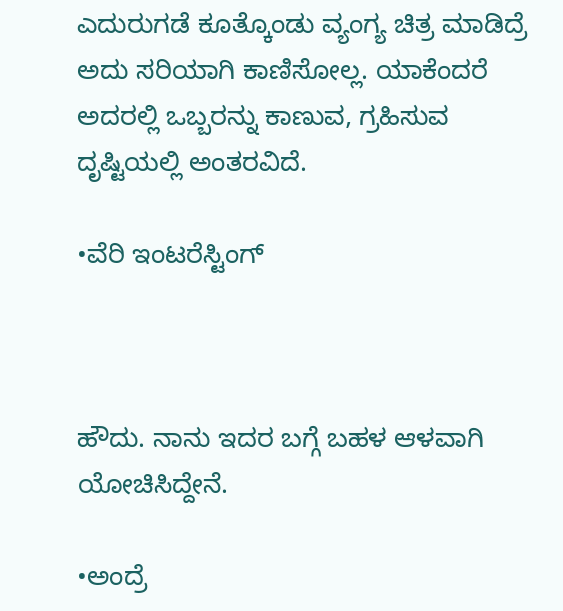ಎದುರುಗಡೆ ಕೂತ್ಕೊಂಡು ವ್ಯಂಗ್ಯ ಚಿತ್ರ ಮಾಡಿದ್ರೆ ಅದು ಸರಿಯಾಗಿ ಕಾಣಿಸೋಲ್ಲ. ಯಾಕೆಂದರೆ ಅದರಲ್ಲಿ ಒಬ್ಬರನ್ನು ಕಾಣುವ, ಗ್ರಹಿಸುವ ದೃಷ್ಟಿಯಲ್ಲಿ ಅಂತರವಿದೆ.

•ವೆರಿ ಇಂಟರೆಸ್ಟಿಂಗ್



ಹೌದು. ನಾನು ಇದರ ಬಗ್ಗೆ ಬಹಳ ಆಳವಾಗಿ ಯೋಚಿಸಿದ್ದೇನೆ.

•ಅಂದ್ರೆ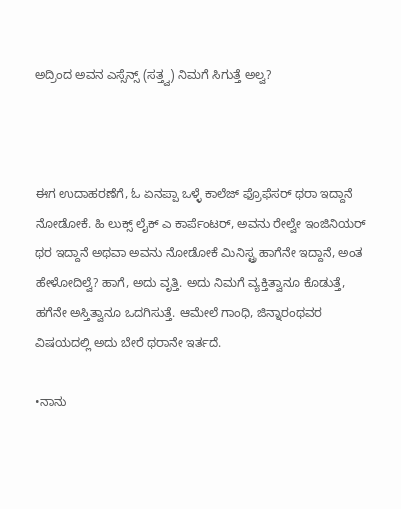ಅದ್ರಿಂದ ಅವನ ಎಸ್ಸೆನ್ಸ್ (ಸತ್ತ್ವ) ನಿಮಗೆ ಸಿಗುತ್ತೆ ಅಲ್ವ?



ಈಗ ಉದಾಹರಣೆಗೆ, ಓ ಏನಪ್ಪಾ ಒಳ್ಳೆ ಕಾಲೆಜ್ ಫ್ರೊಫೆಸರ್ ಥರಾ ಇದ್ದಾನೆ ನೋಡೋಕೆ. ಹಿ ಲುಕ್ಸ್ ಲೈಕ್ ಎ ಕಾರ್ಪೆಂಟರ್, ಅವನು ರೇಲ್ವೇ ಇಂಜಿನಿಯರ್ ಥರ ಇದ್ದಾನೆ ಅಥವಾ ಅವನು ನೋಡೋಕೆ ಮಿನಿಸ್ಟ್ರ ಹಾಗೆನೇ ಇದ್ದಾನೆ, ಅಂತ ಹೇಳೋದಿಲ್ವೆ? ಹಾಗೆ, ಅದು ವೃತ್ತಿ. ಅದು ನಿಮಗೆ ವ್ಯಕ್ತಿತ್ವಾನೂ ಕೊಡುತ್ತೆ, ಹಗೆನೇ ಅಸ್ತಿತ್ವಾನೂ ಒದಗಿಸುತ್ತೆ. ಆಮೇಲೆ ಗಾಂಧಿ, ಜಿನ್ನಾರಂಥವರ ವಿಷಯದಲ್ಲಿ ಅದು ಬೇರೆ ಥರಾನೇ ಇರ್ತದೆ.

•ನಾನು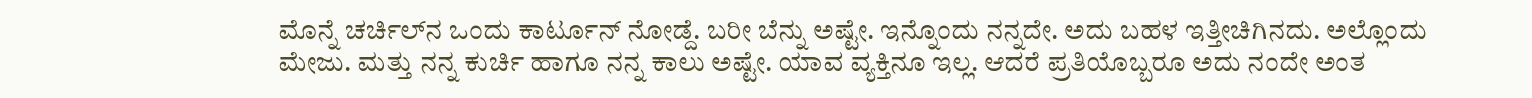ಮೊನ್ನೆ ಚರ್ಚಿಲ್‌ನ ಒಂದು ಕಾರ್ಟೂನ್ ನೋಡ್ದೆ. ಬರೀ ಬೆನ್ನು ಅಷ್ಟೇ. ಇನ್ನೊಂದು ನನ್ನದೇ. ಅದು ಬಹಳ ಇತ್ತೀಚಿಗಿನದು. ಅಲ್ಲೊಂದು ಮೇಜು. ಮತ್ತು ನನ್ನ ಕುರ್ಚಿ ಹಾಗೂ ನನ್ನ ಕಾಲು ಅಷ್ಟೇ. ಯಾವ ವ್ಯಕ್ತಿನೂ ಇಲ್ಲ. ಆದರೆ ಪ್ರತಿಯೊಬ್ಬರೂ ಅದು ನಂದೇ ಅಂತ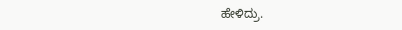ಹೇಳಿದ್ರು.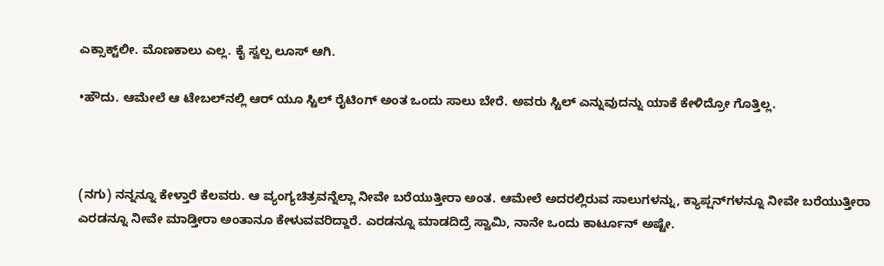ಎಕ್ಸಾಕ್ಟ್‌ಲೀ. ಮೊಣಕಾಲು ಎಲ್ಲ. ಕೈ ಸ್ವಲ್ಪ ಲೂಸ್ ಆಗಿ.

•ಹೌದು. ಆಮೇಲೆ ಆ ಟೇಬಲ್‌ನಲ್ಲಿ ಆರ್‌ ಯೂ ಸ್ಟಿಲ್ ರೈಟಿಂಗ್ ಅಂತ ಒಂದು ಸಾಲು ಬೇರೆ. ಅವರು ಸ್ಟಿಲ್ ಎನ್ನುವುದನ್ನು ಯಾಕೆ ಕೇಳಿದ್ರೋ ಗೊತ್ತಿಲ್ಲ.



(ನಗು) ನನ್ನನ್ನೂ ಕೇಳ್ತಾರೆ ಕೆಲವರು. ಆ ವ್ಯಂಗ್ಯಚಿತ್ರವನ್ನೆಲ್ಲಾ ನೀವೇ ಬರೆಯುತ್ತೀರಾ ಅಂತ. ಆಮೇಲೆ ಅದರಲ್ಲಿರುವ ಸಾಲುಗಳನ್ನು, ಕ್ಯಾಪ್ಷನ್‌ಗಳನ್ನೂ ನೀವೇ ಬರೆಯುತ್ತೀರಾ ಎರಡನ್ನೂ ನೀವೇ ಮಾಡ್ತೀರಾ ಅಂತಾನೂ ಕೇಳುವವರಿದ್ದಾರೆ. ಎರಡನ್ನೂ ಮಾಡದಿದ್ರೆ ಸ್ವಾಮಿ, ನಾನೇ ಒಂದು ಕಾರ್ಟೂನ್‌ ಅಷ್ಟೇ.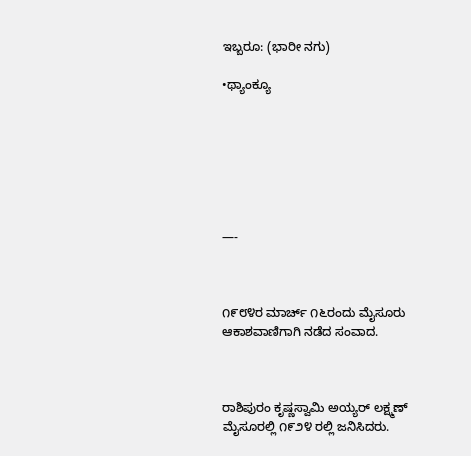ಇಬ್ಬರೂ: (ಭಾರೀ ನಗು)

•ಥ್ಯಾಂಕ್ಯೂ







—-



೧೯೮೪ರ ಮಾರ್ಚ್‌ ೧೬ರಂದು ಮೈಸೂರು ಆಕಾಶವಾಣಿಗಾಗಿ ನಡೆದ ಸಂವಾದ.



ರಾಶಿಪುರಂ ಕೃಷ್ಣಸ್ವಾಮಿ ಅಯ್ಯರ್ ಲಕ್ಷ್ಮಣ್‌ ಮೈಸೂರಲ್ಲಿ ೧೯೨೪ ರಲ್ಲಿ ಜನಿಸಿದರು.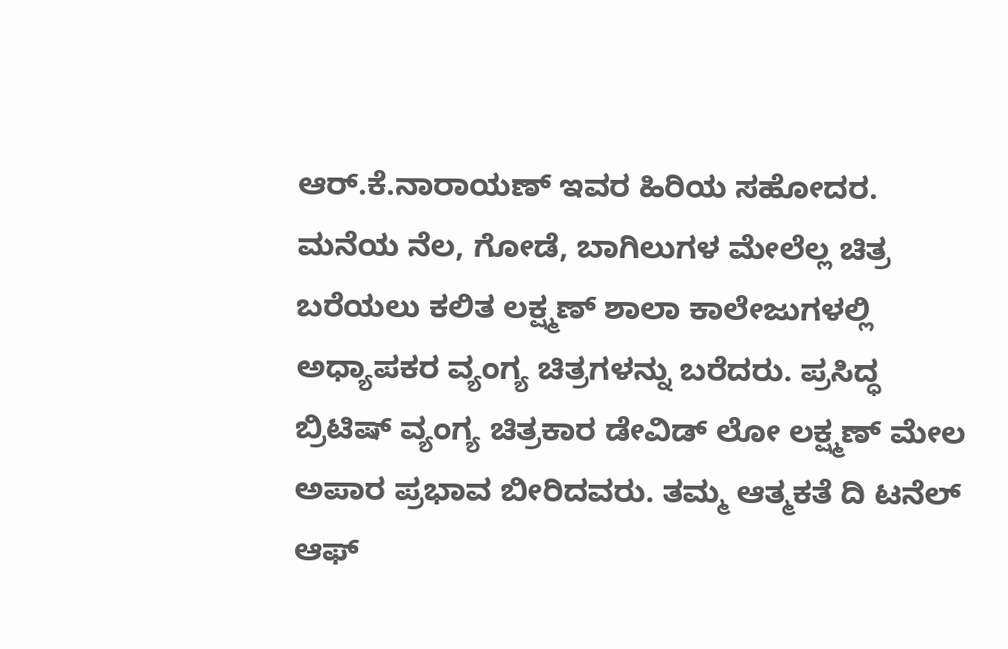ಆರ್.ಕೆ.ನಾರಾಯಣ್ ಇವರ ಹಿರಿಯ ಸಹೋದರ. ಮನೆಯ ನೆಲ, ಗೋಡೆ, ಬಾಗಿಲುಗಳ ಮೇಲೆಲ್ಲ ಚಿತ್ರ ಬರೆಯಲು ಕಲಿತ ಲಕ್ಷ್ಮಣ್ ಶಾಲಾ ಕಾಲೇಜುಗಳಲ್ಲಿ ಅಧ್ಯಾಪಕರ ವ್ಯಂಗ್ಯ ಚಿತ್ರಗಳನ್ನು ಬರೆದರು. ಪ್ರಸಿದ್ಧ ಬ್ರಿಟಿಷ್ ವ್ಯಂಗ್ಯ ಚಿತ್ರಕಾರ ಡೇವಿಡ್ ಲೋ ಲಕ್ಷ್ಮಣ್ ಮೇಲ ಅಪಾರ ಪ್ರಭಾವ ಬೀರಿದವರು. ತಮ್ಮ ಆತ್ಮಕತೆ ದಿ ಟನೆಲ್ ಆಫ್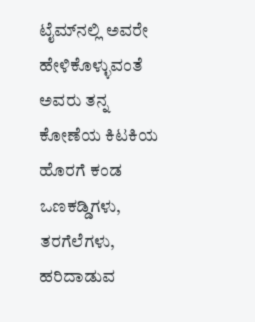ಟೈಮ್‌ನಲ್ಲಿ ಅವರೇ ಹೇಳಿಕೊಳ್ಳುವಂತೆ ಅವರು ತನ್ನ ಕೋಣೆಯ ಕಿಟಕಿಯ ಹೊರಗೆ ಕಂಡ ಒಣಕಡ್ಡಿಗಳು, ತರಗೆಲೆಗಳು, ಹರಿದಾಡುವ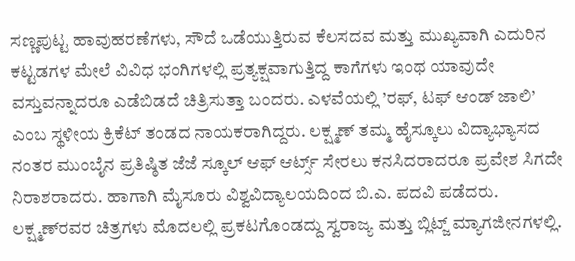ಸಣ್ಣಪುಟ್ಟ ಹಾವುಹರಣೆಗಳು, ಸೌದೆ ಒಡೆಯುತ್ತಿರುವ ಕೆಲಸದವ ಮತ್ತು ಮುಖ್ಯವಾಗಿ ಎದುರಿನ ಕಟ್ಟಡಗಳ ಮೇಲೆ ವಿವಿಧ ಭಂಗಿಗಳಲ್ಲಿ ಪ್ರತ್ಯಕ್ಷವಾಗುತ್ತಿದ್ದ ಕಾಗೆಗಳು ಇಂಥ ಯಾವುದೇ ವಸ್ತುವನ್ನಾದರೂ ಎಡೆಬಿಡದೆ ಚಿತ್ರಿಸುತ್ತಾ ಬಂದರು. ಎಳವೆಯಲ್ಲಿ ’ರಫ್, ಟಫ್‌ ಆಂಡ್ ಜಾಲಿ’ ಎಂಬ ಸ್ಥಳೀಯ ಕ್ರಿಕೆಟ್ ತಂಡದ ನಾಯಕರಾಗಿದ್ದರು. ಲಕ್ಷ್ಮಣ್ ತಮ್ಮ ಹೈಸ್ಕೂಲು ವಿದ್ಯಾಭ್ಯಾಸದ ನಂತರ ಮುಂಬೈನ ಪ್ರತಿಷ್ಠಿತ ಜೆಜೆ ಸ್ಕೂಲ್ ಆಫ್‌ ಆರ್ಟ್ಸ್‌ ಸೇರಲು ಕನಸಿದರಾದರೂ ಪ್ರವೇಶ ಸಿಗದೇ ನಿರಾಶರಾದರು. ಹಾಗಾಗಿ ಮೈಸೂರು ವಿಶ್ವವಿದ್ಯಾಲಯದಿಂದ ಬಿ.ಎ. ಪದವಿ ಪಡೆದರು. ಲಕ್ಷ್ಮಣ್‌ರವರ ಚಿತ್ರಗಳು ಮೊದಲಲ್ಲಿ ಪ್ರಕಟಗೊಂಡದ್ದು ಸ್ವರಾಜ್ಯ ಮತ್ತು ಬ್ಲಿಟ್ಜ್ ಮ್ಯಾಗಜೀನಗಳಲ್ಲಿ.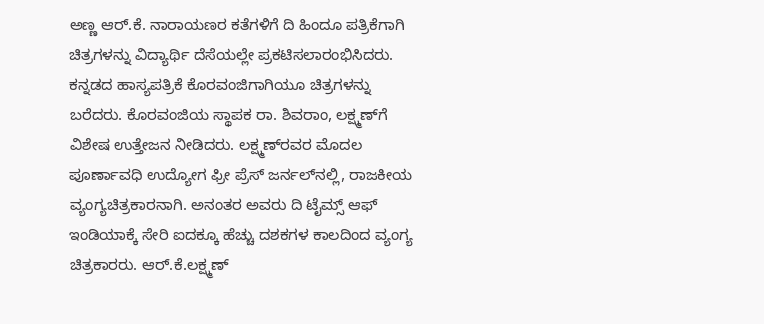ಅಣ್ಣ ಆರ್.ಕೆ. ನಾರಾಯಣರ ಕತೆಗಳಿಗೆ ದಿ ಹಿಂದೂ ಪತ್ರಿಕೆಗಾಗಿ ಚಿತ್ರಗಳನ್ನು ವಿದ್ಯಾರ್ಥಿ ದೆಸೆಯಲ್ಲೇ ಪ್ರಕಟಿಸಲಾರಂಭಿಸಿದರು. ಕನ್ನಡದ ಹಾಸ್ಯಪತ್ರಿಕೆ ಕೊರವಂಜಿಗಾಗಿಯೂ ಚಿತ್ರಗಳನ್ನು ಬರೆದರು. ಕೊರವಂಜಿಯ ಸ್ಥಾಪಕ ರಾ. ಶಿವರಾಂ, ಲಕ್ಷ್ಮಣ್‌ಗೆ ವಿಶೇಷ ಉತ್ತೇಜನ ನೀಡಿದರು. ಲಕ್ಷ್ಮಣ್‌‌‌ರವರ ಮೊದಲ ಪೂರ್ಣಾವಧಿ ಉದ್ಯೋಗ ಫ್ರೀ ಪ್ರೆಸ್ ಜರ್ನಲ್‌ನಲ್ಲಿ, ರಾಜಕೀಯ ವ್ಯಂಗ್ಯಚಿತ್ರಕಾರನಾಗಿ. ಅನಂತರ ಅವರು ದಿ ಟೈಮ್ಸ್‌ ಆಫ್ ಇಂಡಿಯಾಕ್ಕೆ ಸೇರಿ ಐದಕ್ಕೂ ಹೆಚ್ಚು ದಶಕಗಳ ಕಾಲದಿಂದ ವ್ಯಂಗ್ಯ ಚಿತ್ರಕಾರರು. ಆರ್.ಕೆ.ಲಕ್ಷ್ಮಣ್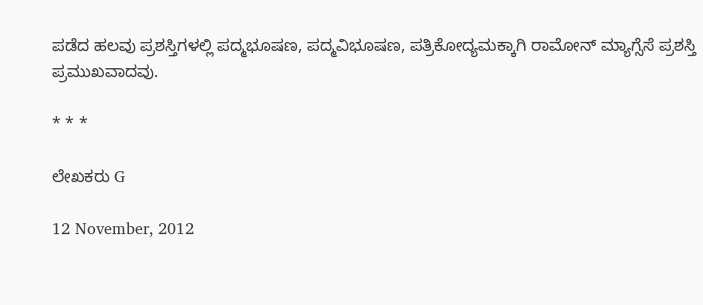ಪಡೆದ ಹಲವು ಪ್ರಶಸ್ತಿಗಳಲ್ಲಿ ಪದ್ಮಭೂಷಣ, ಪದ್ಮವಿಭೂಷಣ, ಪತ್ರಿಕೋದ್ಯಮಕ್ಕಾಗಿ ರಾಮೋನ್ ಮ್ಯಾಗ್ಸೆಸೆ ಪ್ರಶಸ್ತಿ ಪ್ರಮುಖವಾದವು.

* * *

ಲೇಖಕರು G

12 November, 2012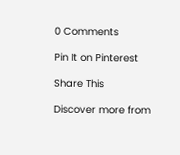0 Comments

Pin It on Pinterest

Share This

Discover more from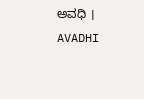ಅವಧಿ । AVADHI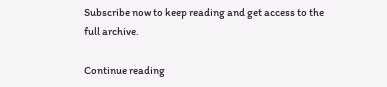Subscribe now to keep reading and get access to the full archive.

Continue reading